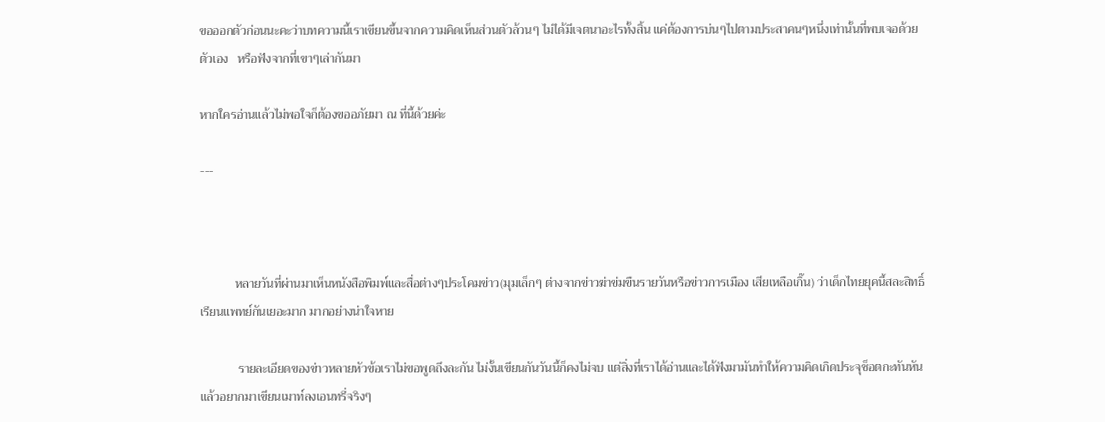ขอออกตัวก่อนนะคะว่าบทความนี้เราเขียนขึ้นจากความคิดเห็นส่วนตัวล้วนๆ ไม่ได้มีเจตนาอะไรทั้งสิ้น แค่ต้องการบ่นๆไปตามประสาคนๆหนึ่งเท่านั้นที่พบเจอด้วยตัวเอง   หรือฟังจากที่เขาๆเล่ากันมา

หากใครอ่านแล้วไม่พอใจก็ต้องขออภัยมา ณ ที่นี้ด้วยค่ะ

---



           หลายวันที่ผ่านมาเห็นหนังสือพิมพ์และสื่อต่างๆประโคมข่าว(มุมเล็กๆ ต่างจากข่าวฆ่าข่มขืนรายวันหรือข่าวการเมือง เสียเหลือเกิ๊น) ว่าเด็กไทยยุคนี้สละสิทธิ์เรียนแพทย์กันเยอะมาก มากอย่างน่าใจหาย

            รายละเอียดของข่าวหลายหัวข้อเราไม่ขอพูดถึงละกัน ไม่งั้นเขียนกันวันนี้ก็คงไม่จบ แต่สิ่งที่เราได้อ่านและได้ฟังมามันทำให้ความคิดเกิดประจุช็อตกะทันหันแล้วอยากมาเขียนเมาท์ลงเอนทรี่จริงๆ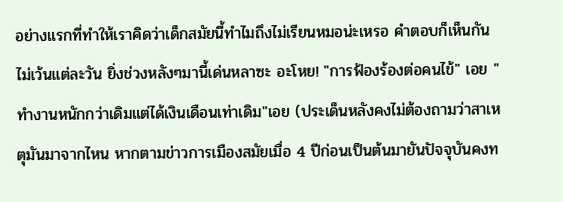อย่างแรกที่ทำให้เราคิดว่าเด็กสมัยนี้ทำไมถึงไม่เรียนหมอน่ะเหรอ คำตอบก็เห็นกันไม่เว้นแต่ละวัน ยิ่งช่วงหลังๆมานี้เด่นหลาซะ อะโหย! "การฟ้องร้องต่อคนไข้" เอย "ทำงานหนักกว่าเดิมแต่ได้เงินเดือนเท่าเดิม"เอย (ประเด็นหลังคงไม่ต้องถามว่าสาเหตุมันมาจากไหน หากตามข่าวการเมืองสมัยเมื่อ 4 ปีก่อนเป็นต้นมายันปัจจุบันคงท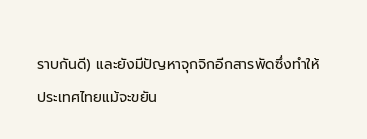ราบกันดี) และยังมีปัญหาจุกจิกอีกสารพัดซึ่งทำให้ประเทศไทยแม้จะขยัน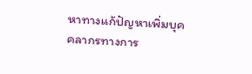หาทางแก้ปัญหาเพิ่มบุคคลากรทางการ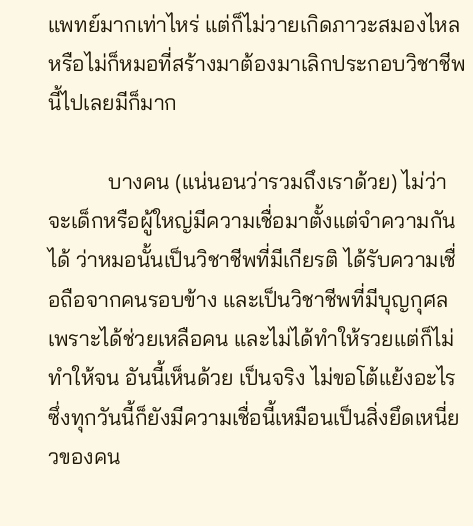แพทย์มากเท่าไหร่ แต่ก็ไม่วายเกิดภาวะสมองไหล หรือไม่ก็หมอที่สร้างมาต้องมาเลิกประกอบวิชาชีพนี้ไปเลยมีก็มาก

           บางคน (แน่นอนว่ารวมถึงเราด้วย) ไม่ว่าจะเด็กหรือผู้ใหญ่มีความเชื่อมาตั้งแต่จำความกันได้ ว่าหมอนั้นเป็นวิชาชีพที่มีเกียรติ ได้รับความเชื่อถือจากคนรอบข้าง และเป็นวิชาชีพที่มีบุญกุศลเพราะได้ช่วยเหลือคน และไม่ได้ทำให้รวยแต่ก็ไม่ทำให้จน อันนี้เห็นด้วย เป็นจริง ไม่ขอโต้แย้งอะไร ซึ่งทุกวันนี้ก็ยังมีความเชื่อนี้เหมือนเป็นสิ่งยึดเหนี่ยวของคน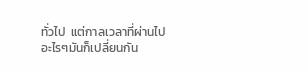ทั่วไป  แต่กาลเวลาที่ผ่านไป อะไรๆมันก็เปลี่ยนกัน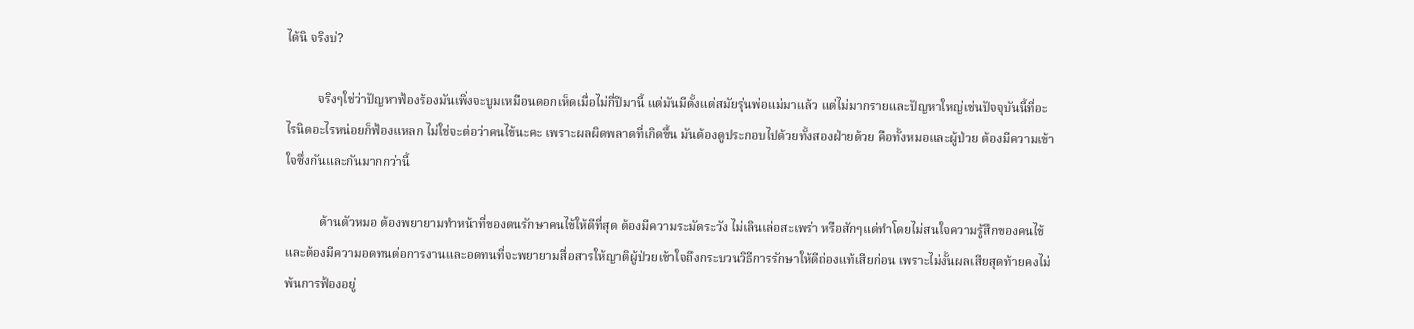ได้นิ จริงบ่?

          จริงๆใช่ว่าปัญหาฟ้องร้องมันเพิ่งจะบูมเหมือนดอกเห็ดเมื่อไม่กี่ปีมานี้ แต่มันมีตั้งแต่สมัยรุ่นพ่อแม่มาแล้ว แต่ไม่มากรายและปัญหาใหญ่เช่นปัจจุบันนี้ที่อะไรนิดอะไรหน่อยก็ฟ้องแหลก ไม่ใช่จะต่อว่าคนไข้นะคะ เพราะผลผิดพลาดที่เกิดขึ้น มันต้องดูประกอบไปด้วยทั้งสองฝ่ายด้วย คือทั้งหมอและผู้ป่วย ต้องมีความเข้าใจซึ่งกันและกันมากกว่านี้

           ด้านตัวหมอ ต้องพยายามทำหน้าที่ของตนรักษาคนไข้ให้ดีที่สุด ต้องมีความระมัดระวัง ไม่เลินเล่อสะเพร่า หรือสักๆแต่ทำโดยไม่สนใจความรู้สึกของคนไข้ และต้องมีความอดทนต่อการงานและอดทนที่จะพยายามสื่อสารให้ญาติผู้ป่วยเข้าใจถึงกระบวนวิธีการรักษาให้ดีถ่องแท้เสียก่อน เพราะไม่งั้นผลเสียสุดท้ายคงไม่พ้นการฟ้องอยู่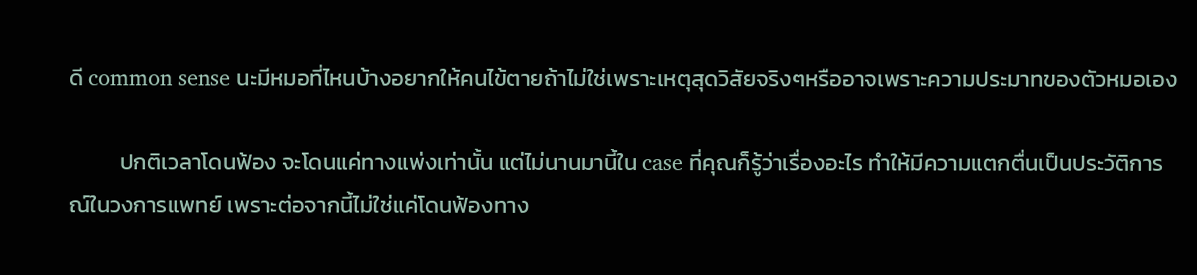ดี common sense นะมีหมอที่ไหนบ้างอยากให้คนไข้ตายถ้าไม่ใช่เพราะเหตุสุดวิสัยจริงๆหรืออาจเพราะความประมาทของตัวหมอเอง

          ปกติเวลาโดนฟ้อง จะโดนแค่ทางแพ่งเท่านั้น แต่ไม่นานมานี้ใน case ที่คุณก็รู้ว่าเรื่องอะไร ทำให้มีความแตกตื่นเป็นประวัติการณ์ในวงการแพทย์ เพราะต่อจากนี้ไม่ใช่แค่โดนฟ้องทาง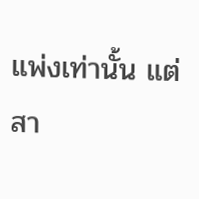แพ่งเท่านั้น แต่สา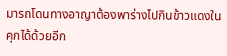มารถโดนทางอาญาต้องพาร่างไปกินข้าวแดงในคุกได้ด้วยอีก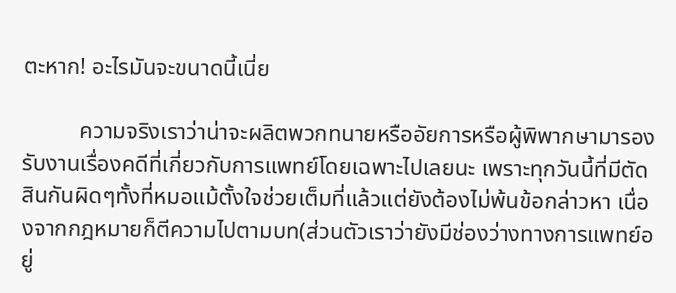ตะหาก! อะไรมันจะขนาดนี้เนี่ย

          ความจริงเราว่าน่าจะผลิตพวกทนายหรืออัยการหรือผู้พิพากษามารองรับงานเรื่องคดีที่เกี่ยวกับการแพทย์โดยเฉพาะไปเลยนะ เพราะทุกวันนี้ที่มีตัดสินกันผิดๆทั้งที่หมอแม้ตั้งใจช่วยเต็มที่แล้วแต่ยังต้องไม่พ้นข้อกล่าวหา เนื่องจากกฎหมายก็ตีความไปตามบท(ส่วนตัวเราว่ายังมีช่องว่างทางการแพทย์อยู่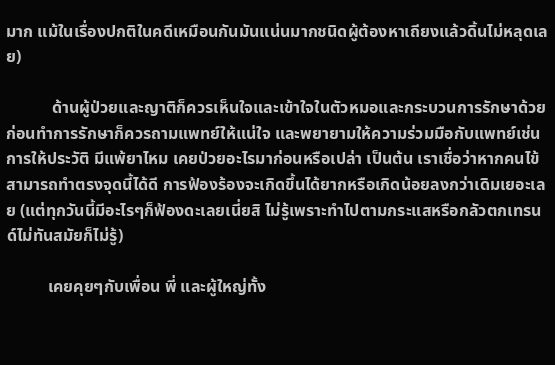มาก แม้ในเรื่องปกติในคดีเหมือนกันมันแน่นมากชนิดผู้ต้องหาเถียงแล้วดิ้นไม่หลุดเลย)

           ด้านผู้ป่วยและญาติก็ควรเห็นใจและเข้าใจในตัวหมอและกระบวนการรักษาด้วย ก่อนทำการรักษาก็ควรถามแพทย์ให้แน่ใจ และพยายามให้ความร่วมมือกับแพทย์เช่นการให้ประวัติ มีแพ้ยาไหม เคยป่วยอะไรมาก่อนหรือเปล่า เป็นต้น เราเชื่อว่าหากคนไข้สามารถทำตรงจุดนี้ได้ดี การฟ้องร้องจะเกิดขึ้นได้ยากหรือเกิดน้อยลงกว่าเดิมเยอะเลย (แต่ทุกวันนี้มีอะไรๆก็ฟ้องดะเลยเนี่ยสิ ไม่รู้เพราะทำไปตามกระแสหรือกลัวตกเทรนด์ไม่ทันสมัยก็ไม่รู้)

          เคยคุยๆกับเพื่อน พี่ และผู้ใหญ่ทั้ง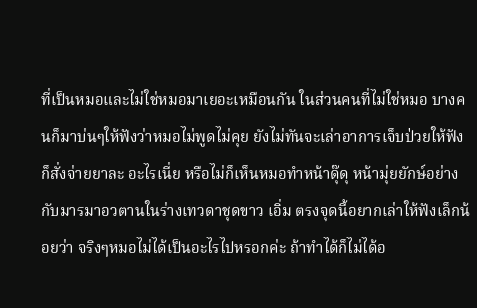ที่เป็นหมอและไม่ใช่หมอมาเยอะเหมือนกัน ในส่วนคนที่ไม่ใช่หมอ บางคนก็มาบ่นๆให้ฟังว่าหมอไม่พูดไม่คุย ยังไม่ทันจะเล่าอาการเจ็บป่วยให้ฟังก็สั่งจ่ายยาละ อะไรเนี่ย หรือไม่ก็เห็นหมอทำหน้าดุ๊ดุ หน้ามุ่ยยักษ์อย่างกับมารมาอวตานในร่างเทวดาชุดขาว เอิ่ม ตรงจุดนี้อยากเล่าให้ฟังเล็กน้อยว่า จริงๆหมอไม่ได้เป็นอะไรไปหรอกค่ะ ถ้าทำได้ก็ไม่ได้อ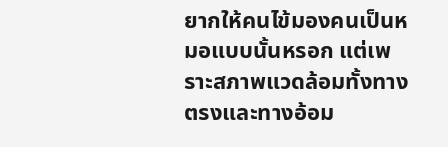ยากให้คนไข้มองคนเป็นหมอแบบนั้นหรอก แต่เพราะสภาพแวดล้อมทั้งทางตรงและทางอ้อม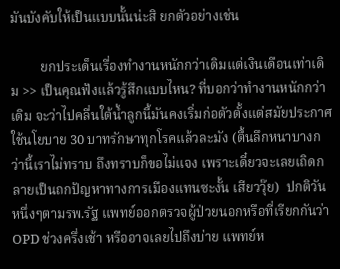มันบังคับให้เป็นแบบนั้นน่ะสิ ยกตัวอย่างเช่น

         ยกประเด็นเรื่องทำงานหนักกว่าเดิมแต่เงินเดือนเท่าเดิม >> เป็นคุณฟังแล้วรู้สึกแบบไหน? ที่บอกว่าทำงานหนักกว่าเดิม จะว่าไปคลื่นใต้น้ำลูกนี้มันคงเริ่มก่อตัวตั้งแต่สมัยประกาศใช้นโยบาย 30 บาทรักษาทุกโรคแล้วละมัง (ตื้นลึกหนาบางกว่านี้เราไม่ทราบ ถึงทราบก็ขอไม่แจง เพราะเดี๋ยวจะเลยเถิดกลายเป็นถกปัญหาทางการเมืองแทนซะงั้น เสียววุ๊ย)  ปกติวันหนึ่งๆตามรพ.รัฐ แพทย์ออกตรวจผู้ป่วยนอกหรือที่เรียกกันว่า OPD ช่วงครึ่งเช้า หรืออาจเลยไปถึงบ่าย แพทย์ห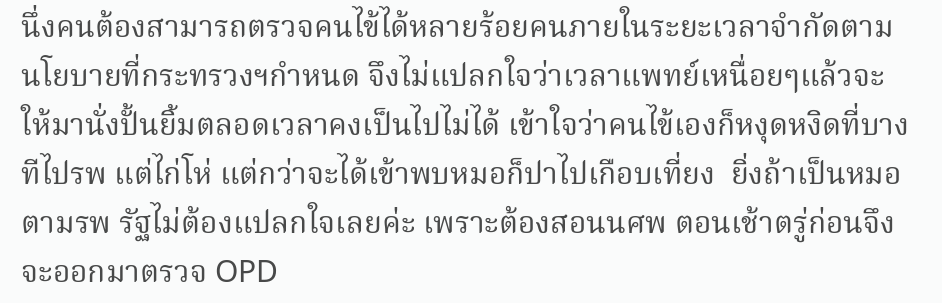นึ่งคนต้องสามารถตรวจคนไข้ได้หลายร้อยคนภายในระยะเวลาจำกัดตามนโยบายที่กระทรวงฯกำหนด จึงไม่แปลกใจว่าเวลาแพทย์เหนื่อยๆแล้วจะให้มานั่งปั้นยิ้มตลอดเวลาคงเป็นไปไม่ได้ เข้าใจว่าคนไข้เองก็หงุดหงิดที่บางทีไปรพ แต่ไก่โห่ แต่กว่าจะได้เข้าพบหมอก็ปาไปเกือบเที่ยง  ยิ่งถ้าเป็นหมอตามรพ รัฐไม่ต้องแปลกใจเลยค่ะ เพราะต้องสอนนศพ ตอนเช้าตรู่ก่อนจึงจะออกมาตรวจ OPD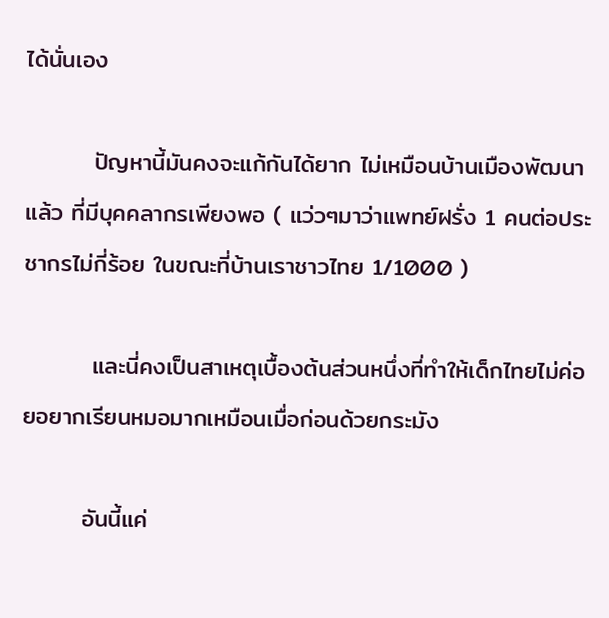ได้นั่นเอง

        ปัญหานี้มันคงจะแก้กันได้ยาก ไม่เหมือนบ้านเมืองพัฒนาแล้ว ที่มีบุคคลากรเพียงพอ ( แว่วๆมาว่าแพทย์ฝรั่ง 1 คนต่อประชากรไม่กี่ร้อย ในขณะที่บ้านเราชาวไทย 1/1000 )

        และนี่คงเป็นสาเหตุเบื้องต้นส่วนหนึ่งที่ทำให้เด็กไทยไม่ค่อยอยากเรียนหมอมากเหมือนเมื่อก่อนด้วยกระมัง

       อันนี้แค่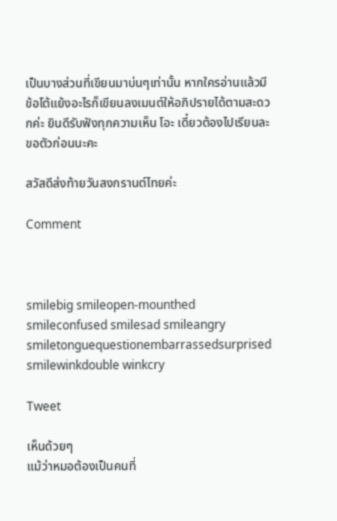เป็นบางส่วนที่เขียนมาบ่นๆเท่านั้น หากใครอ่านแล้วมีข้อโต้แย้งอะไรก็เขียนลงเมนต์ให้อภิปรายได้ตามสะดวกค่ะ ยินดีรับฟังทุกความเห็น โอะ เดี๋ยวต้องไปเรียนละ ขอตัวก่อนนะคะ

สวัสดีส่งท้ายวันสงกรานต์ไทยค่ะ

Comment



smilebig smileopen-mounthed smileconfused smilesad smileangry smiletonguequestionembarrassedsurprised smilewinkdouble winkcry

Tweet

เห็นด้วยๆ
แม้ว่าหมอต้องเป็นคนที่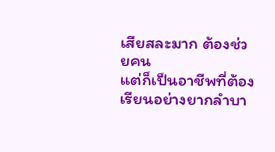เสียสละมาก ต้องช่วยคน
แต่ก็เป็นอาชีพที่ต้องเรียนอย่างยากลำบา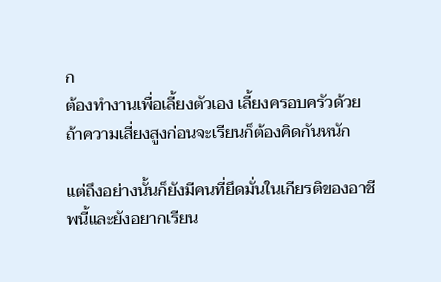ก
ต้องทำงานเพื่อเลี้ยงตัวเอง เลี้ยงครอบครัวด้วย
ถ้าความเสี่ยงสูงก่อนจะเรียนก็ต้องคิดกันหนัก

แต่ถึงอย่างนั้นก็ยังมีคนที่ยึดมั่นในเกียรติของอาชีพนี้และยังอยากเรียน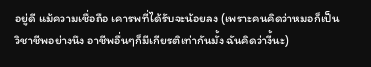อยู่ดี แม้ความเชื่อถือ เคารพที่ได้รับจะน้อยลง (เพราะคนคิดว่าหมอก็เป็นวิชาชีพอย่างนึง อาชีพอื่นๆก็มีเกียรติเท่ากันมั้ง ฉันคิดว่างี้นะ)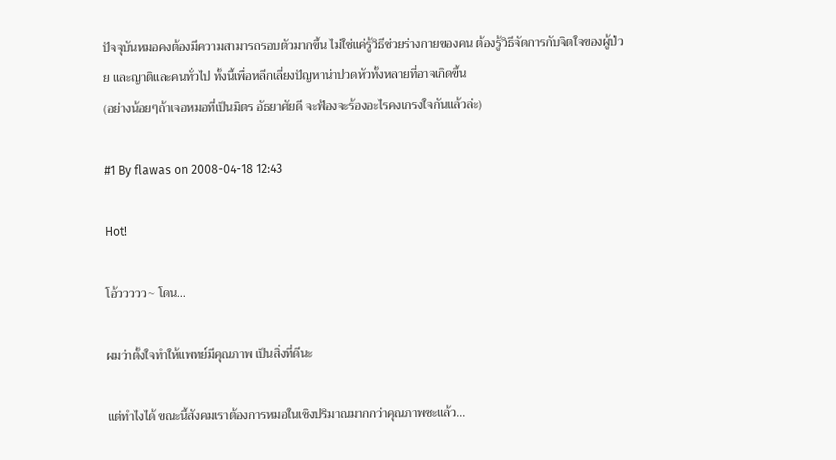ปัจจุบันหมอคงต้องมีความสามารถรอบตัวมากขึ้น ไม่ใช่แค่รู้วิธีช่วยร่างกายของคน ต้องรู้วิธีจัดการกับจิตใจของผู้ป่วย และญาติและคนทั่วไป ทั้งนี้เพื่อหลีกเลี่ยงปัญหาน่าปวดหัวทั้งหลายที่อาจเกิดขึ้น
(อย่างน้อยๆถ้าเจอหมอที่เป็นมิตร อัธยาศัยดี จะฟ้องจะร้องอะไรคงเกรงใจกันแล้วล่ะ)

#1 By flawas on 2008-04-18 12:43

Hot!

โอ้ววววว~ โดน...

ผมว่าตั้งใจทำให้แพทย์มีคุณภาพ เป็นสิ่งที่ดีนะ

แต่ทำไงได้ ขณะนี้สังคมเราต้องการหมอในเชิงปริมาณมากกว่าคุณภาพซะแล้ว...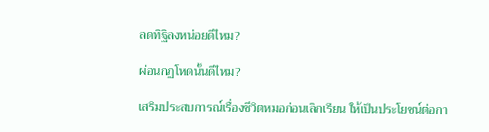ลดทิฐิลงหน่อยดีไหม?

ผ่อนกฏโหดนั้นดีไหม?

เสริมประสบการณ์เรื่องชีวิตหมอก่อนเลิกเรียน ให้เป็นประโยชน์ต่อกา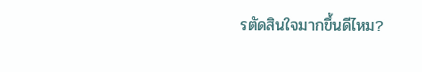รตัดสินใจมากขึ้นดีไหม?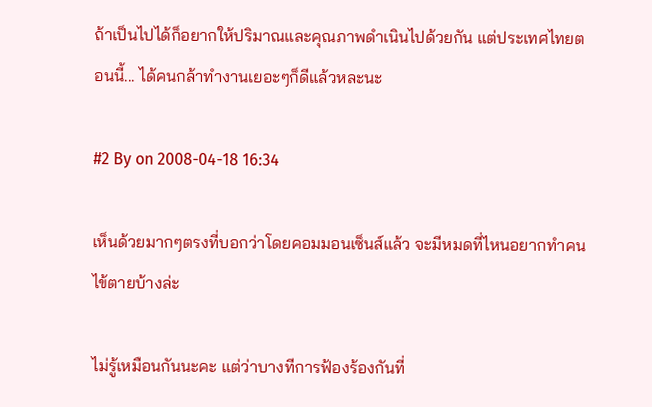ถ้าเป็นไปได้ก็อยากให้ปริมาณและคุณภาพดำเนินไปด้วยกัน แต่ประเทศไทยตอนนี้... ได้คนกล้าทำงานเยอะๆก็ดีแล้วหละนะ

#2 By on 2008-04-18 16:34

เห็นด้วยมากๆตรงที่บอกว่าโดยคอมมอนเซ็นส์แล้ว จะมีหมดที่ไหนอยากทำคนไข้ตายบ้างล่ะ

ไม่รู้เหมือนกันนะคะ แต่ว่าบางทีการฟ้องร้องกันที่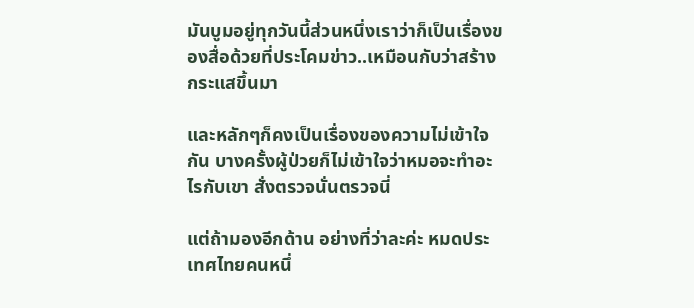มันบูมอยู่ทุกวันนี้ส่วนหนึ่งเราว่าก็เป็นเรื่องของสื่อด้วยที่ประโคมข่าว..เหมือนกับว่าสร้างกระแสขึ้นมา

และหลักๆก็คงเป็นเรื่องของความไม่เข้าใจกัน บางครั้งผู้ป่วยก็ไม่เข้าใจว่าหมอจะทำอะไรกับเขา สั่งตรวจนั่นตรวจนี่

แต่ถ้ามองอีกด้าน อย่างที่ว่าละค่ะ หมดประเทศไทยคนหนึ่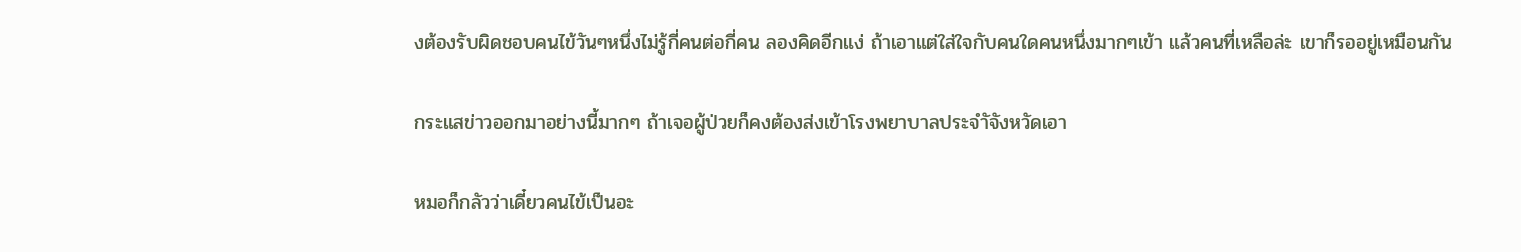งต้องรับผิดชอบคนไข้วันๆหนึ่งไม่รู้กี่คนต่อกี่คน ลองคิดอีกแง่ ถ้าเอาแต่ใส่ใจกับคนใดคนหนึ่งมากๆเข้า แล้วคนที่เหลือล่ะ เขาก็รออยู่เหมือนกัน

กระแสข่าวออกมาอย่างนี้มากๆ ถ้าเจอผู้ป่วยก็คงต้องส่งเข้าโรงพยาบาลประจำัจังหวัดเอา

หมอก็กลัวว่าเดี๋ยวคนไข้เป็นอะ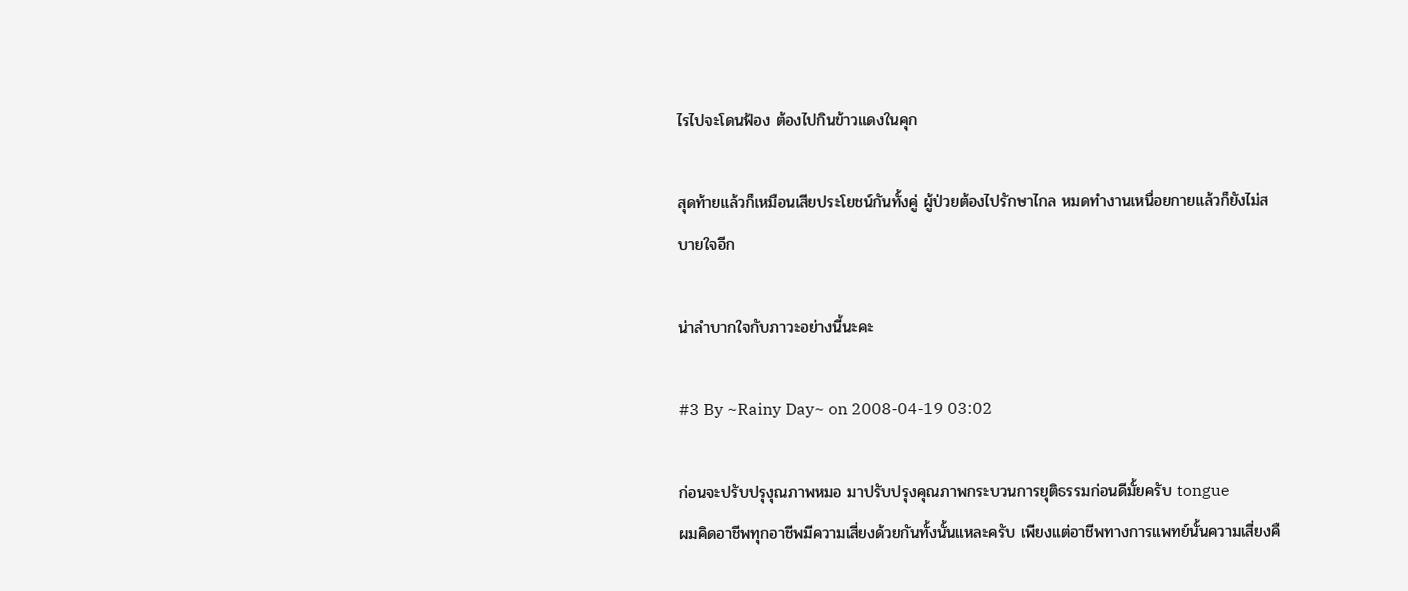ไรไปจะโดนฟ้อง ต้องไปกินข้าวแดงในคุก

สุดท้ายแล้วก็เหมือนเสียประโยชน์กันทั้งคู่ ผู้ป่วยต้องไปรักษาไกล หมดทำงานเหนื่อยกายแล้วก็ยังไม่สบายใจอีก

น่าลำบากใจกับภาวะอย่างนี้นะคะ

#3 By ~Rainy Day~ on 2008-04-19 03:02

ก่อนจะปรับปรุงุณภาพหมอ มาปรับปรุงคุณภาพกระบวนการยุติธรรมก่อนดีมั้ยครับ tongue
ผมคิดอาชีพทุกอาชีพมีความเสี่ยงด้วยกันทั้งนั้นแหละครับ เพียงแต่อาชีพทางการแพทย์นั้นความเสี่ยงคื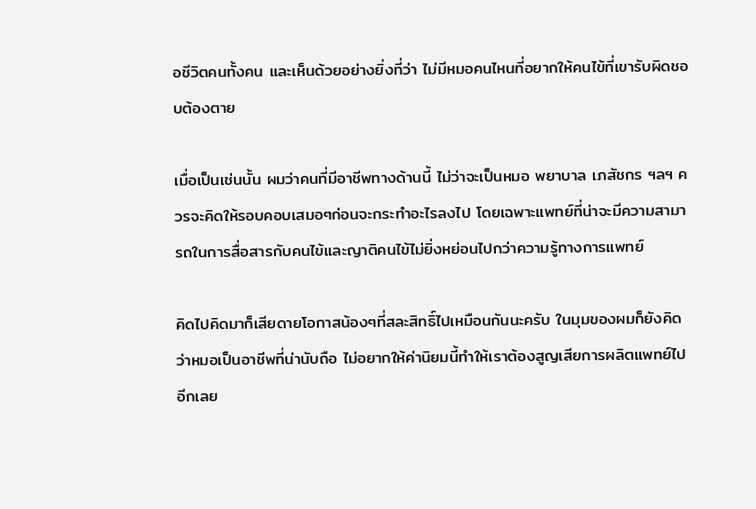อชีวิตคนทั้งคน และเห็นด้วยอย่างยิ่งที่ว่า ไม่มีหมอคนไหนที่อยากให้คนไข้ที่เขารับผิดชอบต้องตาย

เมื่อเป็นเช่นนั้น ผมว่าคนที่มีอาชีพทางด้านนี้ ไม่ว่าจะเป็นหมอ พยาบาล เภสัชกร ฯลฯ ควรจะคิดให้รอบคอบเสมอๆก่อนจะกระทำอะไรลงไป โดยเฉพาะแพทย์ที่น่าจะมีความสามารถในการสื่อสารกับคนไข้และญาติคนไข้ไม่ยิ่งหย่อนไปกว่าความรู้ทางการแพทย์

คิดไปคิดมาก็เสียดายโอกาสน้องๆที่สละสิทธิ์ไปเหมือนกันนะครับ ในมุมของผมก็ยังคิดว่าหมอเป็นอาชีพที่น่านับถือ ไม่อยากให้ค่านิยมนี้ทำให้เราต้องสูญเสียการผลิตแพทย์ไปอีกเลย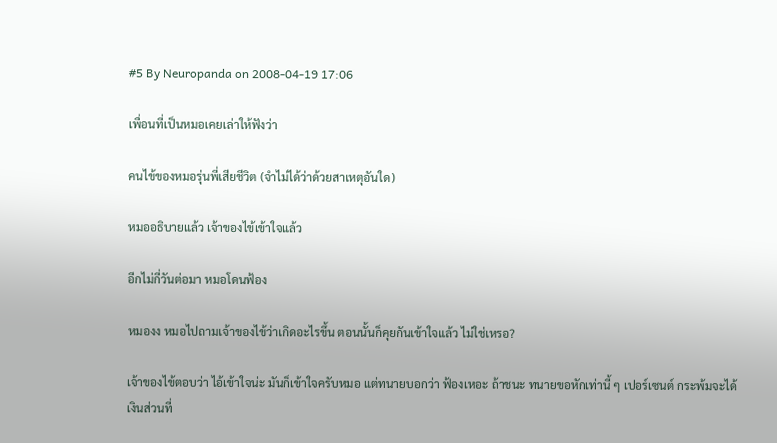#5 By Neuropanda on 2008-04-19 17:06

เพื่อนที่เป็นหมอเคยเล่าให้ฟังว่า

คนไข้ของหมอรุ่นพี่เสียชีวิต (จำไม่ได้ว่าด้วยสาเหตุอันใด)

หมออธิบายแล้ว เจ้าของไข้เข้าใจแล้ว

อีกไม่กี่วันต่อมา หมอโดนฟ้อง

หมองง หมอไปถามเจ้าของไข้ว่าเกิดอะไรขึ้น ตอนนั้นก็คุยกันเข้าใจแล้ว ไม่ใช่เหรอ?

เจ้าของไข้ตอบว่า ไอ้เข้าใจน่ะ มันก็เข้าใจครับหมอ แต่ทนายบอกว่า ฟ้องเหอะ ถ้าชนะ ทนายขอหักเท่านี้ ๆ เปอร์เซนต์ กระพ้มจะได้เงินส่วนที่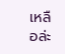เหลือล่ะ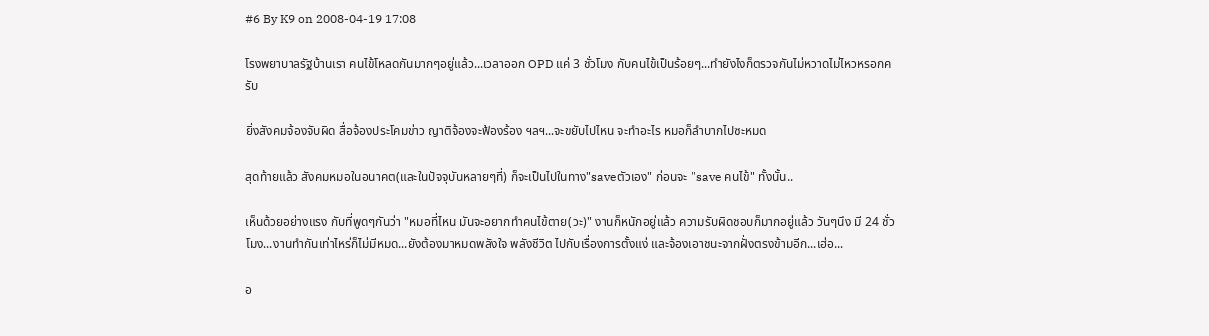#6 By K9 on 2008-04-19 17:08

โรงพยาบาลรัฐบ้านเรา คนไข้โหลดกันมากๆอยู่แล้ว...เวลาออก OPD แค่ 3 ชั่วโมง กับคนไข้เป็นร้อยๆ...ทำยังไงก็ตรวจกันไม่หวาดไม่ไหวหรอกครับ

ยิ่งสังคมจ้องจับผิด สื่อจ้องประโคมข่าว ญาติจ้องจะฟ้องร้อง ฯลฯ...จะขยับไปไหน จะทำอะไร หมอก็ลำบากไปซะหมด

สุดท้ายแล้ว สังคมหมอในอนาคต(และในปัจจุบันหลายๆที่) ก็จะเป็นไปในทาง"saveตัวเอง" ก่อนจะ "save คนไข้" ทั้งนั้น..

เห็นด้วยอย่างแรง กับที่พูดๆกันว่า "หมอที่ไหน มันจะอยากทำคนไข้ตาย(วะ)" งานก็หนักอยู่แล้ว ความรับผิดชอบก็มากอยู่แล้ว วันๆนึง มี 24 ชั่วโมง...งานทำกันเท่าไหร่ก็ไม่มีหมด...ยังต้องมาหมดพลังใจ พลังชีวิต ไปกับเรื่องการตั้งแง่ และจ้องเอาชนะจากฝั่งตรงข้ามอีก...เฮ่อ...

อ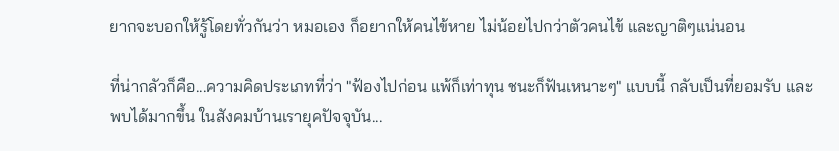ยากจะบอกให้รู้โดยทั่วกันว่า หมอเอง ก็อยากให้คนไข้หาย ไม่น้อยไปกว่าตัวคนไข้ และญาติๆแน่นอน

ที่น่ากลัวก็คือ...ความคิดประเภทที่ว่า "ฟ้องไปก่อน แพ้ก็เท่าทุน ชนะก็ฟันเหนาะๆ" แบบนี้ กลับเป็นที่ยอมรับ และพบได้มากขึ้น ในสังคมบ้านเรายุคปัจจุบัน...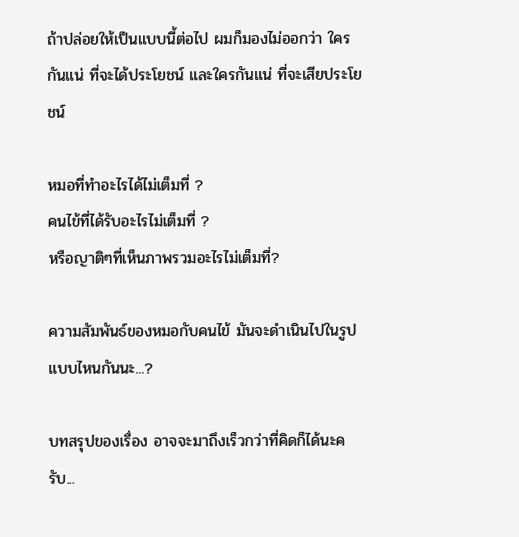ถ้าปล่อยให้เป็นแบบนี้ต่อไป ผมก็มองไม่ออกว่า ใครกันแน่ ที่จะได้ประโยชน์ และใครกันแน่ ที่จะเสียประโยชน์

หมอที่ทำอะไรได้ไม่เต็มที่ ?
คนไข้ที่ได้รับอะไรไม่เต็มที่ ?
หรือญาติๆที่เห็นภาพรวมอะไรไม่เต็มที่?

ความสัมพันธ์ของหมอกับคนไข้ มันจะดำเนินไปในรูปแบบไหนกันนะ...?

บทสรุปของเรื่อง อาจจะมาถึงเร็วกว่าที่คิดก็ได้นะครับ...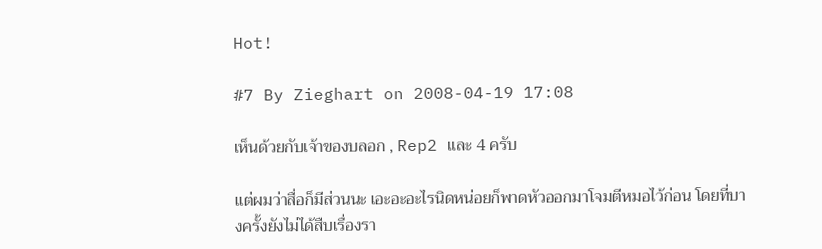Hot!

#7 By Zieghart on 2008-04-19 17:08

เห็นด้วยกับเจ้าของบลอก , Rep2 และ 4 ครับ

แต่ผมว่าสื่อก็มีส่วนนะ เอะอะอะไรนิดหน่อยก็พาดหัวออกมาโจมตีหมอไว้ก่อน โดยที่บางครั้งยังไม่ได้สืบเรื่องรา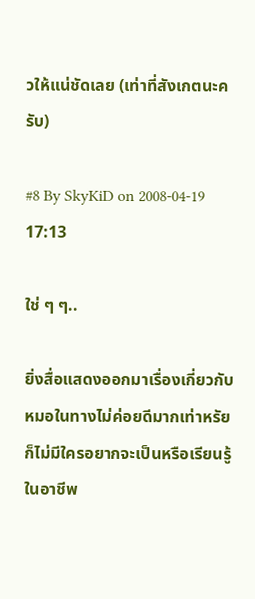วให้แน่ชัดเลย (เท่าที่สังเกตนะครับ)

#8 By SkyKiD on 2008-04-19 17:13

ใช่ ๆ ๆ..

ยิ่งสื่อแสดงออกมาเรื่องเกี่ยวกับหมอในทางไม่ค่อยดีมากเท่าหรัย
ก็ไม่มีใครอยากจะเป็นหรือเรียนรู้ในอาชีพ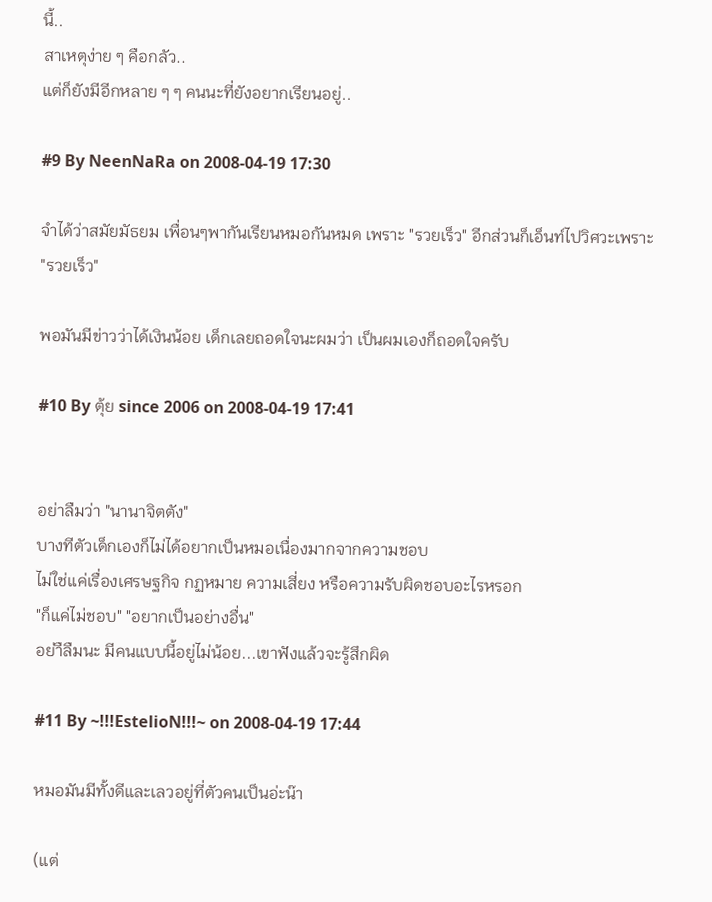นี้..
สาเหตุง่าย ๆ คือกลัว..
แต่ก็ยังมีอีกหลาย ๆ ๆ คนนะที่ยังอยากเรียนอยู่..

#9 By NeenNaRa on 2008-04-19 17:30

จำได้ว่าสมัยมัธยม เพื่อนๆพากันเรียนหมอกันหมด เพราะ "รวยเร็ว" อีกส่วนก็เอ็นท์ไปวิศวะเพราะ "รวยเร็ว"

พอมันมีข่าวว่าได้เงินน้อย เด็กเลยถอดใจนะผมว่า เป็นผมเองก็ถอดใจครับ

#10 By ตุ้ย since 2006 on 2008-04-19 17:41


อย่าลืมว่า "นานาจิตตัง"
บางทีตัวเด็กเองก็ไม่ได้อยากเป็นหมอเนื่องมากจากความชอบ
ไม่ใช่แค่เรื่องเศรษฐกิจ กฏหมาย ความเสี่ยง หรือความรับผิดชอบอะไรหรอก
"ก็แค่ไม่ชอบ" "อยากเป็นอย่างอื่น"
อย่าืลืมนะ มีคนแบบนี้อยู่ไม่น้อย...เขาฟังแล้วจะรู้สึกผิด

#11 By ~!!!EstelioN!!!~ on 2008-04-19 17:44

หมอมันมีทั้งดีและเลวอยู่ที่ตัวคนเป็นอ่ะน๊า

(แต่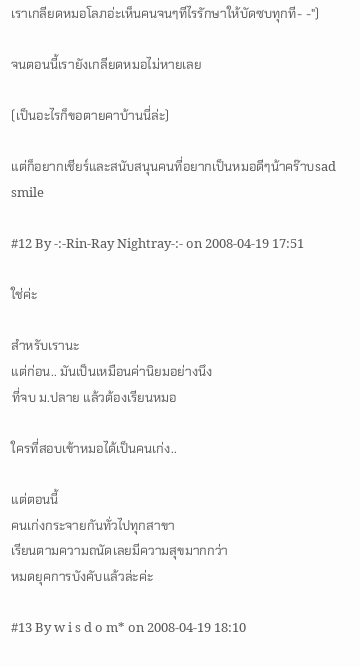เราเกลียดหมอโลภอ่ะเห็นคนจนๆทีไรรักษาให้บัดซบทุกที- -")

จนตอนนี้เรายังเกลียดหมอไม่หายเลย

(เป็นอะไรก็ขอตายคาบ้านนี่ล่ะ)

แต่ก็อยากเชียร์และสนับสนุนคนที่อยากเป็นหมอดีๆน้าคร๊าบsad smile

#12 By -:-Rin-Ray Nightray-:- on 2008-04-19 17:51

ใช่ค่ะ

สำหรับเรานะ
แต่ก่อน.. มันเป็นเหมือนค่านิยมอย่างนึง
ที่จบ ม.ปลาย แล้วต้องเรียนหมอ

ใครที่สอบเข้าหมอได้เป็นคนเก่ง..

แต่ตอนนี้
คนเก่งกระจายกันทั่วไปทุกสาขา
เรียนตามความถนัดเลยมีความสุขมากกว่า
หมดยุคการบังคับแล้วล่ะค่ะ

#13 By w i s d o m* on 2008-04-19 18:10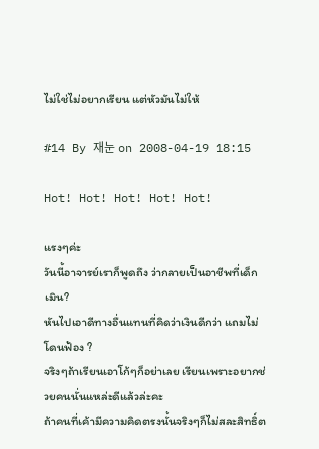ไม่ใช่ไม่อยากเรียน แต่หัวมันไม่ให้

#14 By 재눈 on 2008-04-19 18:15

Hot! Hot! Hot! Hot! Hot!

แรงๆค่ะ
วันนี้อาจารย์เราก็พูดถึง ว่ากลายเป็นอาชีพที่เด็กเมิน?
หันไปเอาดีทางอื่นแทนที่คิดว่าเงินดีกว่า แถมไม่โดนฟ้อง ?
จริงๆถ้าเรียนเอาโก้ๆก็อย่าเลย เรียนเพราะอยากช่วยคนนั่นแหล่ะดีแล้วล่ะคะ
ถ้าคนที่เค้ามีความคิดตรงนั้นจริงๆก็ไม่สละสิทธิ์ต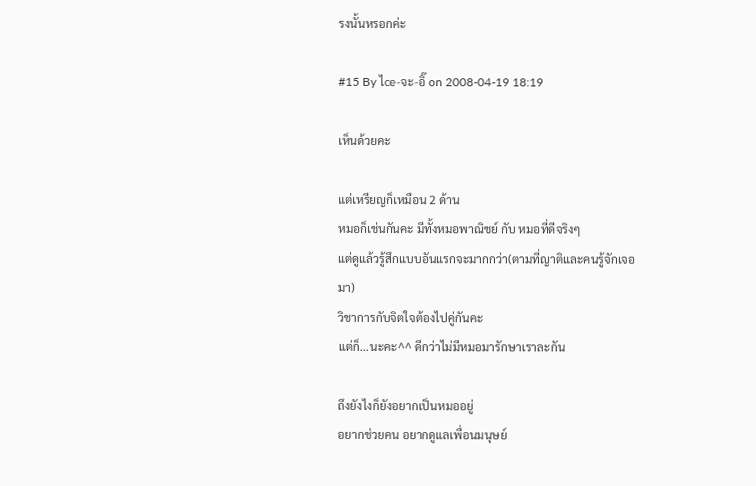รงนั้นหรอกค่ะ

#15 By ไce-จะ-อิ๊ on 2008-04-19 18:19

เห็นด้วยคะ

แต่เหรียญก็เหมือน 2 ด้าน
หมอก็เช่นกันคะ มีทั้งหมอพาณิชย์ กับ หมอที่ดีจริงๆ
แต่ดูแล้วรู้สึกแบบอันแรกจะมากกว่า(ตามที่ญาติและคนรู้จักเจอมา)
วิชาการกับจิตใจต้องไปคู่กันคะ
แต่ก็...นะคะ^^ ดีกว่าไม่มีหมอมารักษาเราละกัน

ถึงยังไงก็ยังอยากเป็นหมออยู่
อยากช่วยคน อยากดูแลเพื่อนมนุษย์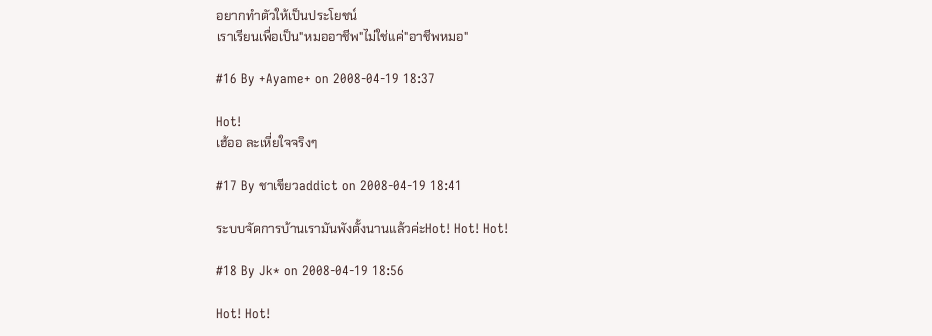อยากทำตัวให้เป็นประโยชน์
เราเรียนเพื่อเป็น"หมออาชีพ"ไม่ใช่แค่"อาชีพหมอ"

#16 By +Ayame+ on 2008-04-19 18:37

Hot!
เฮ้ออ ละเหี่ยใจจริงๆ

#17 By ชาเขียวaddict on 2008-04-19 18:41

ระบบจัดการบ้านเรามันพังตั้งนานแล้วค่ะHot! Hot! Hot!

#18 By Jk* on 2008-04-19 18:56

Hot! Hot!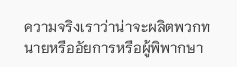ความจริงเราว่าน่าจะผลิตพวกทนายหรืออัยการหรือผู้พิพากษา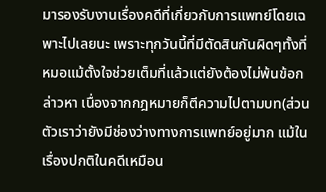มารองรับงานเรื่องคดีที่เกี่ยวกับการแพทย์โดยเฉพาะไปเลยนะ เพราะทุกวันนี้ที่มีตัดสินกันผิดๆทั้งที่หมอแม้ตั้งใจช่วยเต็มที่แล้วแต่ยังต้องไม่พ้นข้อกล่าวหา เนื่องจากกฎหมายก็ตีความไปตามบท(ส่วนตัวเราว่ายังมีช่องว่างทางการแพทย์อยู่มาก แม้ในเรื่องปกติในคดีเหมือน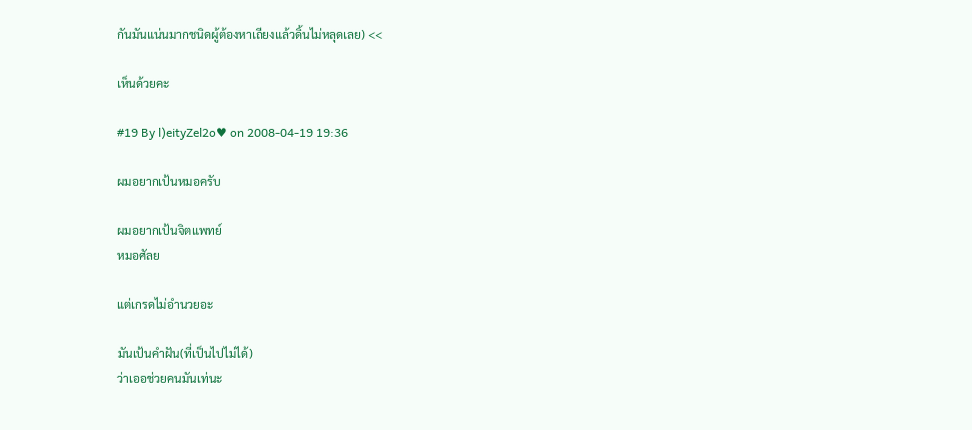กันมันแน่นมากชนิดผู้ต้องหาเถียงแล้วดิ้นไม่หลุดเลย) <<

เห็นด้วยคะ

#19 By l)eityZel2o♥ on 2008-04-19 19:36

ผมอยากเป้นหมอครับ

ผมอยากเป้นจิตแพทย์
หมอศัลย

แต่เกรดไม่อำนวยอะ

มันเป้นคำฝัน(ที่เป็นไปไม่ได้)
ว่าเออช่วยคนมันเท่นะ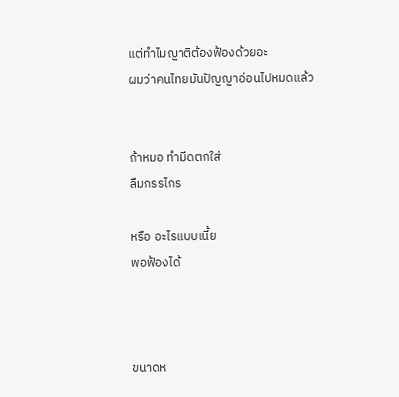แต่ทำไมญาติต้องฟ้องด้วยอะ
ผมว่าคนไทยมันปัญญาอ่อนไปหมดแล้ว


ถ้าหมอ ทำมีดตกใส่
ลืมกรรไกร

หรือ อะไรแบบเนี้ย
พอฟ้องได้



ขนาดห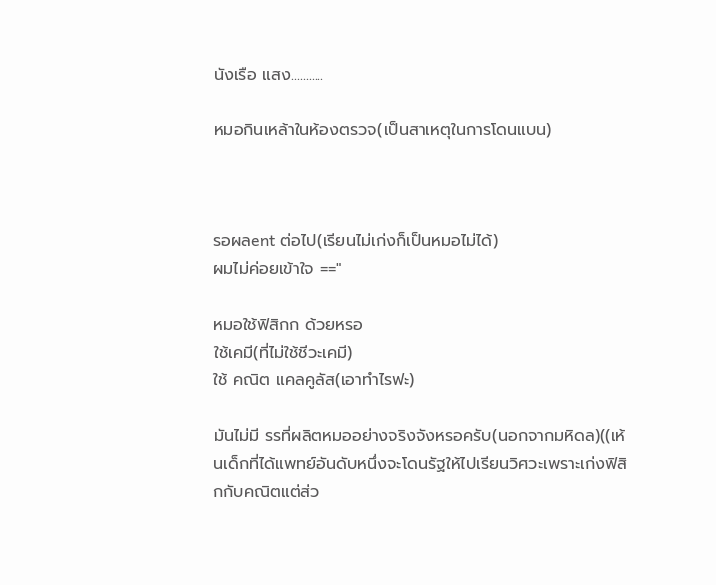นังเรือ แสง...........

หมอกินเหล้าในห้องตรวจ(เป็นสาเหตุในการโดนแบน)



รอผลent ต่อไป(เรียนไม่เก่งก็เป็นหมอไม่ได้)
ผมไม่ค่อยเข้าใจ =="

หมอใช้ฟิสิกก ด้วยหรอ
ใช้เคมี(ที่ไม่ใช้ชีวะเคมี)
ใช้ คณิต แคลคูลัส(เอาทำไรฟะ)

มันไม่มี รรที่ผลิตหมออย่างจริงจังหรอครับ(นอกจากมหิดล)((เห้นเด็กที่ได้แพทย์อันดับหนึ่งจะโดนรัฐให้ไปเรียนวิศวะเพราะเก่งฟิสิกกับคณิตแต่ส่ว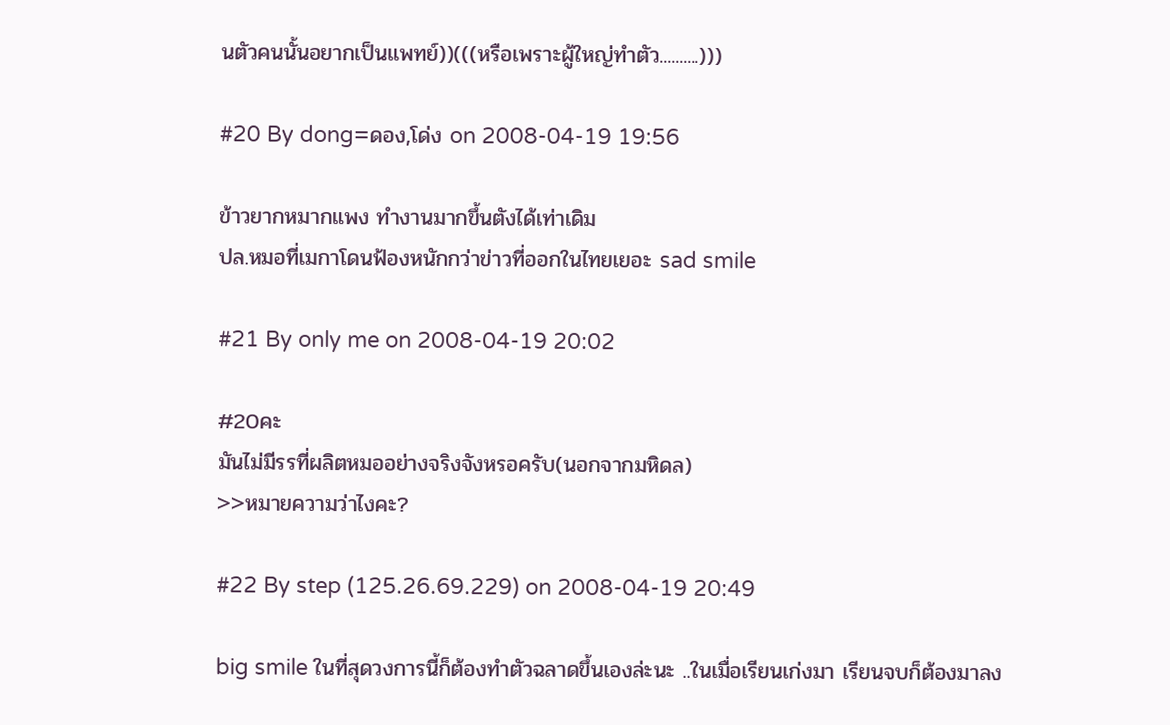นตัวคนนั้นอยากเป็นแพทย์))(((หรือเพราะผู้ใหญ่ทำตัว..........)))

#20 By dong=ดอง,โด่ง on 2008-04-19 19:56

ข้าวยากหมากแพง ทำงานมากขึ้นตังได้เท่าเดิม
ปล.หมอที่เมกาโดนฟ้องหนักกว่าข่าวที่ออกในไทยเยอะ sad smile

#21 By only me on 2008-04-19 20:02

#20คะ
มันไม่มีรรที่ผลิตหมออย่างจริงจังหรอครับ(นอกจากมหิดล)
>>หมายความว่าไงคะ?

#22 By step (125.26.69.229) on 2008-04-19 20:49

big smile ในที่สุดวงการนี้ก็ต้องทำตัวฉลาดขึ้นเองล่ะนะ ..ในเมื่อเรียนเก่งมา เรียนจบก็ต้องมาลง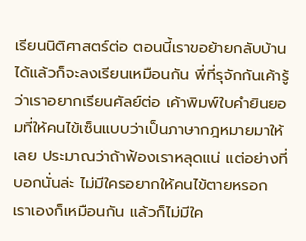เรียนนิติศาสตร์ต่อ ตอนนี้เราขอย้ายกลับบ้านได้แล้วก็จะลงเรียนเหมือนกัน พี่ที่รุจักกันเค้ารู้ว่าเราอยากเรียนศัลย์ต่อ เค้าพิมพ์ใบคำยินยอมที่ให้คนไข้เซ็นแบบว่าเป็นภาษากฎหมายมาให้เลย ประมาณว่าถ้าฟ้องเราหลุดแน่ แต่อย่างที่บอกนั่นล่ะ ไม่มีใครอยากให้คนไข้ตายหรอก เราเองก็เหมือนกัน แล้วก็ไม่มีใค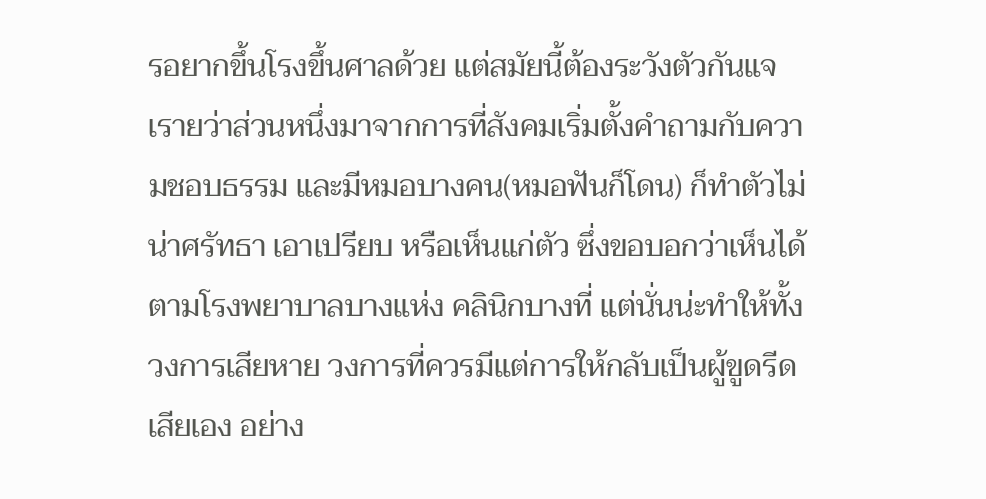รอยากขึ้นโรงขึ้นศาลด้วย แต่สมัยนี้ต้องระวังตัวกันแจ เรายว่าส่วนหนึ่งมาจากการที่สังคมเริ่มตั้งคำถามกับความชอบธรรม และมีหมอบางคน(หมอฟันก็โดน) ก็ทำตัวไม่น่าศรัทธา เอาเปรียบ หรือเห็นแก่ตัว ซึ่งขอบอกว่าเห็นได้ตามโรงพยาบาลบางแห่ง คลินิกบางที่ แต่นั่นน่ะทำให้ทั้งวงการเสียหาย วงการที่ควรมีแต่การให้กลับเป็นผู้ขูดรีดเสียเอง อย่าง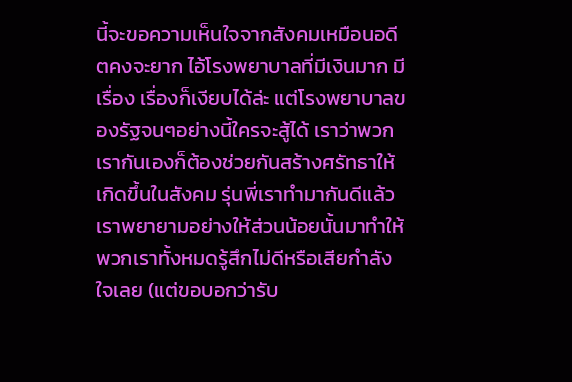นี้จะขอความเห็นใจจากสังคมเหมือนอดีตคงจะยาก ไอ้โรงพยาบาลที่มีเงินมาก มีเรื่อง เรื่องก็เงียบได้ล่ะ แต่โรงพยาบาลของรัฐจนๆอย่างนี้ใครจะสู้ได้ เราว่าพวกเรากันเองก็ต้องช่วยกันสร้างศรัทธาให้เกิดขึ้นในสังคม รุ่นพี่เราทำมากันดีแล้ว เราพยายามอย่างให้ส่วนน้อยนั้นมาทำให้พวกเราทั้งหมดรู้สึกไม่ดีหรือเสียกำลังใจเลย (แต่ขอบอกว่ารับ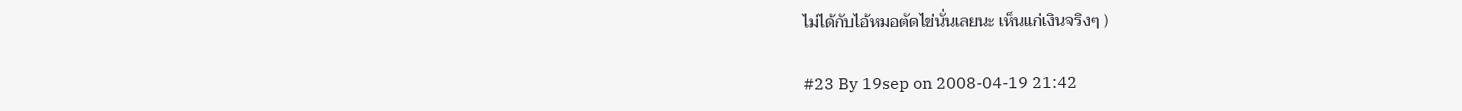ไม่ได้กับไอ้หมอตัดไข่นั่นเลยนะ เห็นแก่เงินจริงๆ )

#23 By 19sep on 2008-04-19 21:42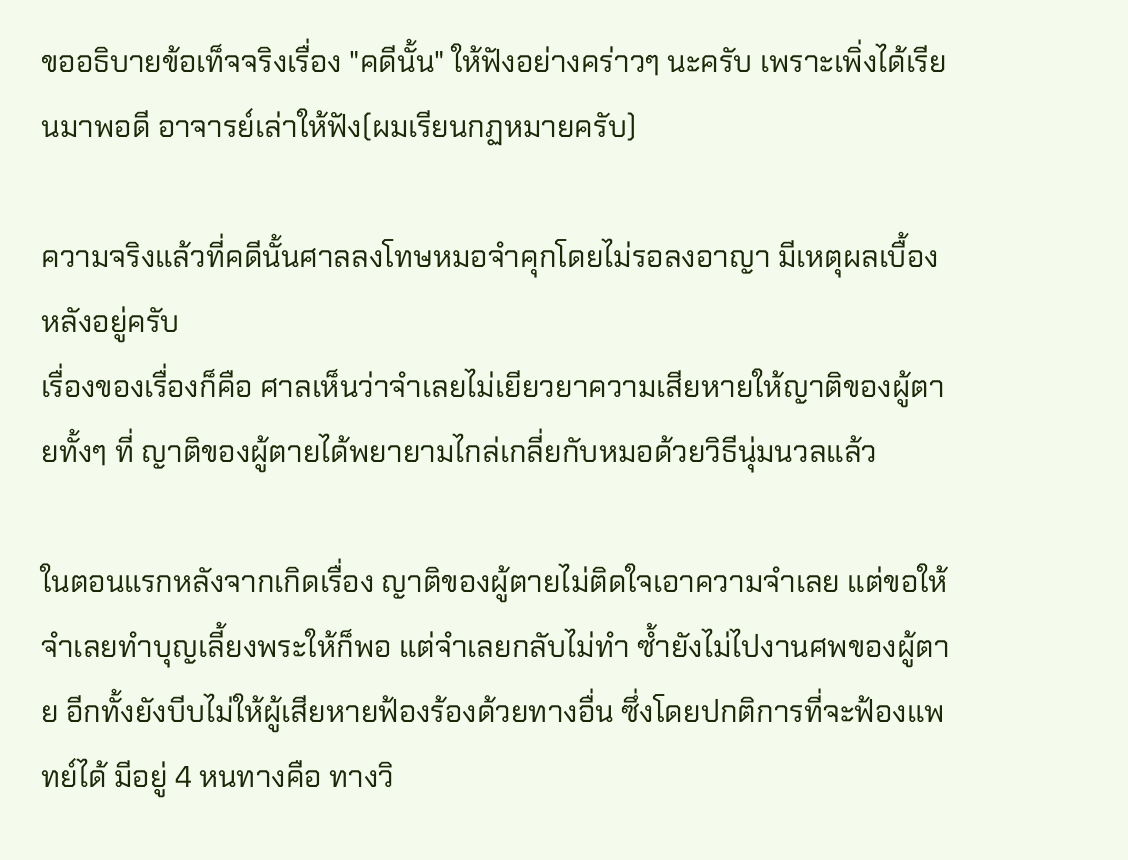ขออธิบายข้อเท็จจริงเรื่อง "คดีนั้น" ให้ฟังอย่างคร่าวๆ นะครับ เพราะเพิ่งได้เรียนมาพอดี อาจารย์เล่าให้ฟัง(ผมเรียนกฏหมายครับ)

ความจริงแล้วที่คดีนั้นศาลลงโทษหมอจำคุกโดยไม่รอลงอาญา มีเหตุผลเบื้องหลังอยู่ครับ
เรื่องของเรื่องก็คือ ศาลเห็นว่าจำเลยไม่เยียวยาความเสียหายให้ญาติของผู้ตายทั้งๆ ที่ ญาติของผู้ตายได้พยายามไกล่เกลี่ยกับหมอด้วยวิธีนุ่มนวลแล้ว

ในตอนแรกหลังจากเกิดเรื่อง ญาติของผู้ตายไม่ติดใจเอาความจำเลย แต่ขอให้จำเลยทำบุญเลี้ยงพระให้ก็พอ แต่จำเลยกลับไม่ทำ ซ้ำยังไม่ไปงานศพของผู้ตาย อีกทั้งยังบีบไม่ให้ผู้เสียหายฟ้องร้องด้วยทางอื่น ซึ่งโดยปกติการที่จะฟ้องแพทย์ได้ มีอยู่ 4 หนทางคือ ทางวิ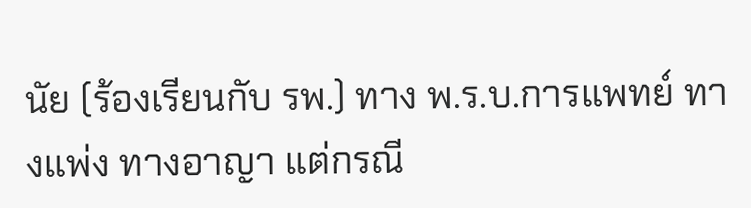นัย (ร้องเรียนกับ รพ.) ทาง พ.ร.บ.การแพทย์ ทางแพ่ง ทางอาญา แต่กรณี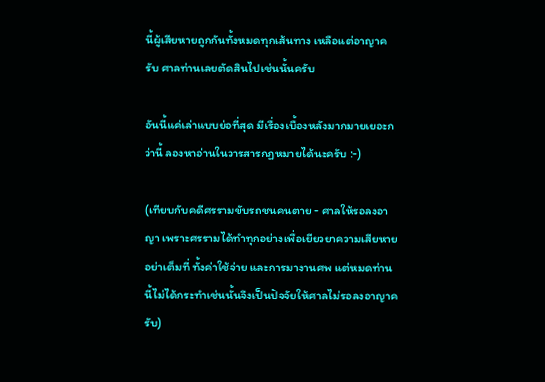นี้ผู้เสียหายถูกกันทั้งหมดทุกเส้นทาง เหลือแต่อาญาครับ ศาลท่านเลยตัดสินไปเช่นนั้นครับ

อันนี้แค่เล่าแบบย่อที่สุด มีเรื่องเบื้องหลังมากมายเยอะกว่านี้ ลองหาอ่านในวารสารกฏหมายได้นะครับ :-)

(เทียบกับคดีศรรามขับรถชนคนตาย - ศาลให้รอลงอาญา เพราะศรรามได้ทำทุกอย่างเพื่อเยียวยาความเสียหายอย่าเต็มที่ ทั้งค่าใช้จ่าย และการมางานศพ แต่หมดท่านนี้ไม่ได้กระทำเช่นนั้นจึงเป็นปัจจัยให้ศาลไม่รอลงอาญาครับ)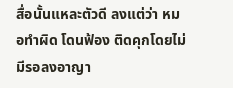สื่อนั้นแหละตัวดี ลงแต่ว่า หมอทำผิด โดนฟ้อง ติดคุกโดยไม่มีรอลงอาญา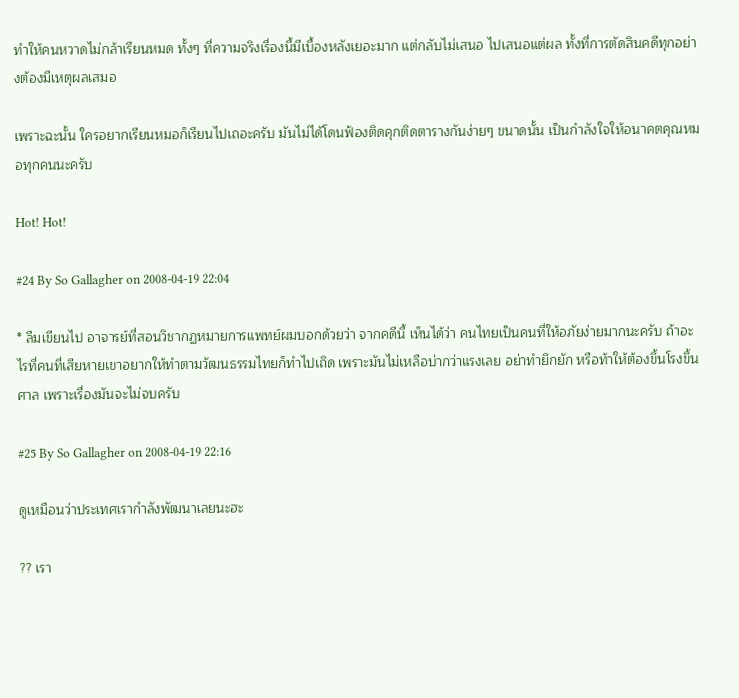ทำให้คนหวาดไม่กล้าเรียนหมด ทั้งๆ ที่ความจริงเรื่องนี้มีเบื้องหลังเยอะมาก แต่กลับไม่เสนอ ไปเสนอแต่ผล ทั้งที่การตัดสินคดีทุกอย่างต้องมีเหตุผลเสมอ

เพราะฉะนั้น ใครอยากเรียนหมอก็เรียนไปเถอะครับ มันไม่ได้โดนฟ้องติดคุกติดตารางกันง่ายๆ ขนาดนั้น เป็นกำลังใจให้อนาคตคุณหมอทุกคนนะครับ

Hot! Hot!

#24 By So Gallagher on 2008-04-19 22:04

* ลืมเขียนไป อาจารย์ที่สอนวิชากฏหมายการแพทย์ผมบอกด้วยว่า จากคดีนี้ เห็นได้ว่า คนไทยเป็นคนที่ให้อภัยง่ายมากนะครับ ถ้าอะไรที่คนที่เสียหายเขาอยากให้ทำตามวัฒนธรรมไทยก็ทำไปเถิด เพราะมันไม่เหลือบ่ากว่าแรงเลย อย่าทำยึกยัก หรือท้าให้ต้องขึ้นโรงขึ้นศาล เพราะเรื่องมันจะไม่จบครับ

#25 By So Gallagher on 2008-04-19 22:16

ดูเหมือนว่าประเทศเรากำลังพัฒนาเลยนะฮะ

?? เรา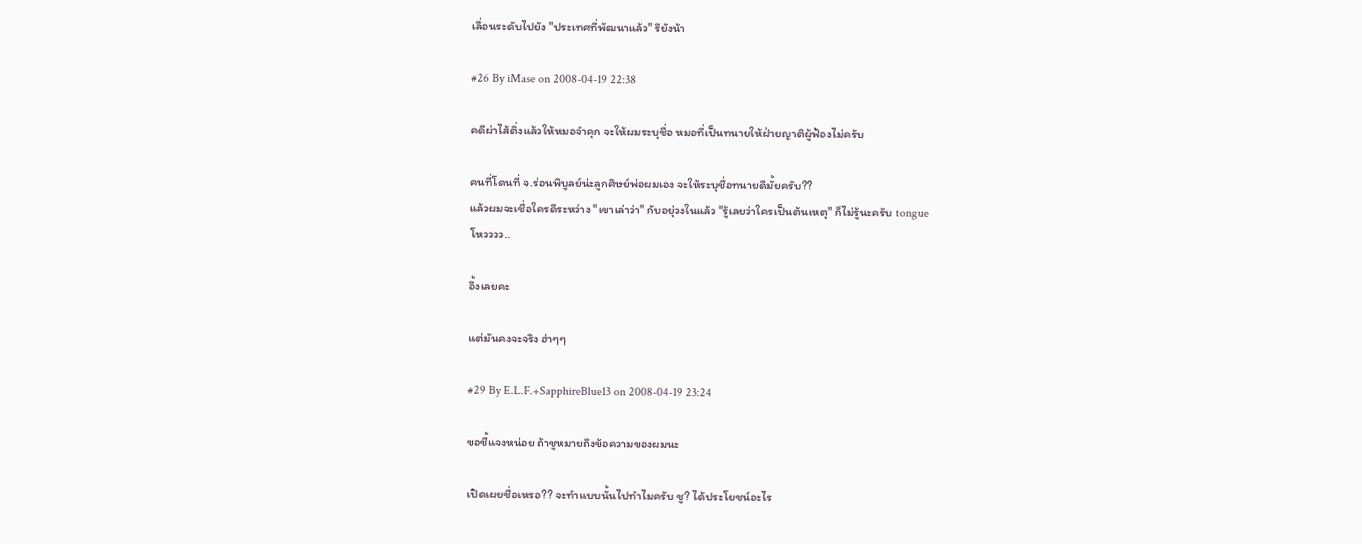เลื่อนระดับไปยัง "ประเทศที่พัฒนาแล้ว" รึยังน้า

#26 By iMase on 2008-04-19 22:38

คดีผ่าไส้ติ่งแล้วให้หมอจำคุก จะให้ผมระบุชื่อ หมอที่เป็นทนายให้ฝ่ายญาติผู้ฟ้องไม่ครับ

คนที่โดนที่ จ.ร่อนพิบูลย์น่ะลูกศิษย์พ่อผมเอง จะให้ระบุชื่อทนายดีมั้ยครับ??
แล้วผมจะเชื่อใครดีระหว่าง "เขาเล่าว่า" กับอยุ่วงในแล้ว "รู้เลยว่าใครเป็นต้นเหตุ" ก็ไม่รู้นะครับ tongue
โหวววว..

อึ้งเลยคะ

แต่มันคงจะจริง ฮ่าๆๆ

#29 By E.L.F.+SapphireBlue13 on 2008-04-19 23:24

ขอชี้แจงหน่อย ถ้าชูหมายถึงข้อความของผมนะ

เปิดเผยชื่อเหรอ?? จะทำแบบนั้นไปทำไมครับ ชู? ได้ประโยชน์อะไร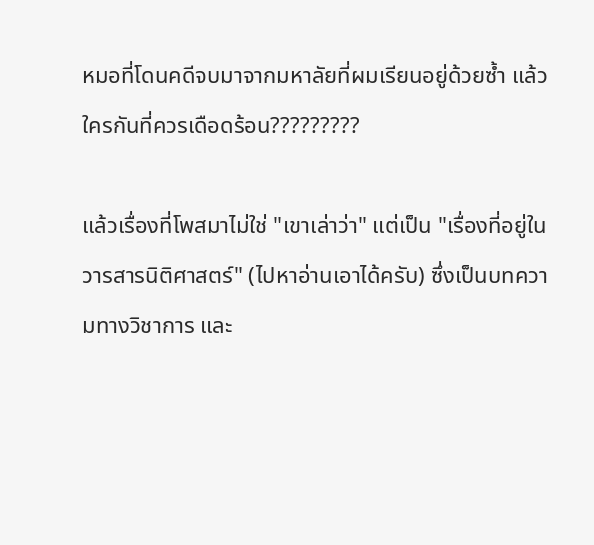หมอที่โดนคดีจบมาจากมหาลัยที่ผมเรียนอยู่ด้วยซ้ำ แล้วใครกันที่ควรเดือดร้อน?????????

แล้วเรื่องที่โพสมาไม่ใช่ "เขาเล่าว่า" แต่เป็น "เรื่องที่อยู่ในวารสารนิติศาสตร์" (ไปหาอ่านเอาได้ครับ) ซึ่งเป็นบทความทางวิชาการ และ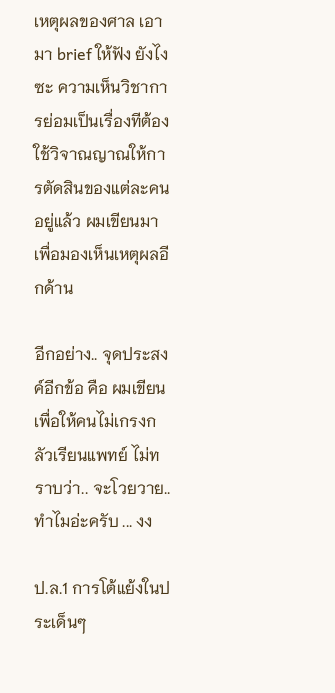เหตุผลของศาล เอามา brief ให้ฟัง ยังไงซะ ความเห็นวิชาการย่อมเป็นเรื่องทีต้องใช้วิจาณญาณให้การตัดสินของแต่ละคนอยู่แล้ว ผมเขียนมาเพื่อมองเห็นเหตุผลอีกด้าน

อีกอย่าง.. จุดประสงค์อีกข้อ คือ ผมเขียนเพื่อให้คนไม่เกรงกลัวเรียนแพทย์ ไม่ทราบว่า.. จะโวยวาย.. ทำไมอ่ะครับ ... งง

ป.ล.1 การโต้แย้งในประเด็นๆ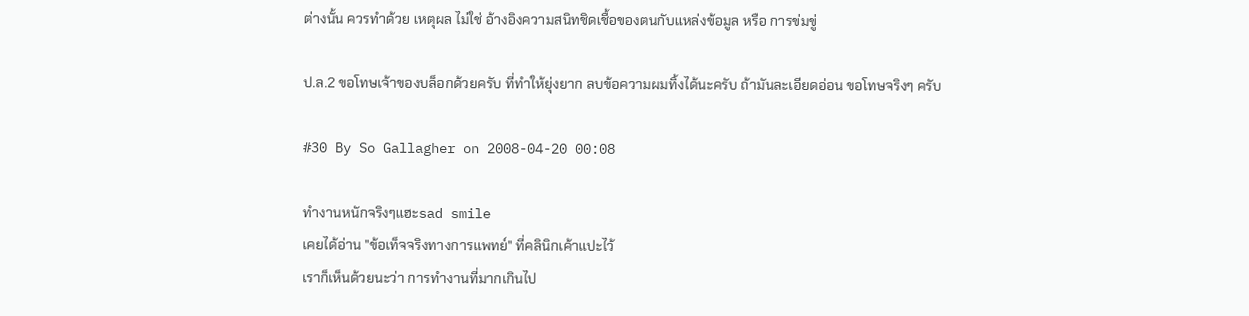ต่างนั้น ควรทำด้วย เหตุผล ไม่ใช่ อ้างอิงความสนิทชิดเชื้อของตนกับแหล่งข้อมูล หรือ การข่มขู่

ป.ล.2 ขอโทษเจ้าของบล็อกด้วยครับ ที่ทำให้ยุ่งยาก ลบข้อความผมทิ้งได้นะครับ ถ้ามันละเอียดอ่อน ขอโทษจริงๆ ครับ

#30 By So Gallagher on 2008-04-20 00:08

ทำงานหนักจริงๆแฮะsad smile
เคยได้อ่าน "ข้อเท็จจริงทางการแพทย์" ที่คลินิกเค้าแปะไว้
เราก็เห็นด้วยนะว่า การทำงานที่มากเกินไป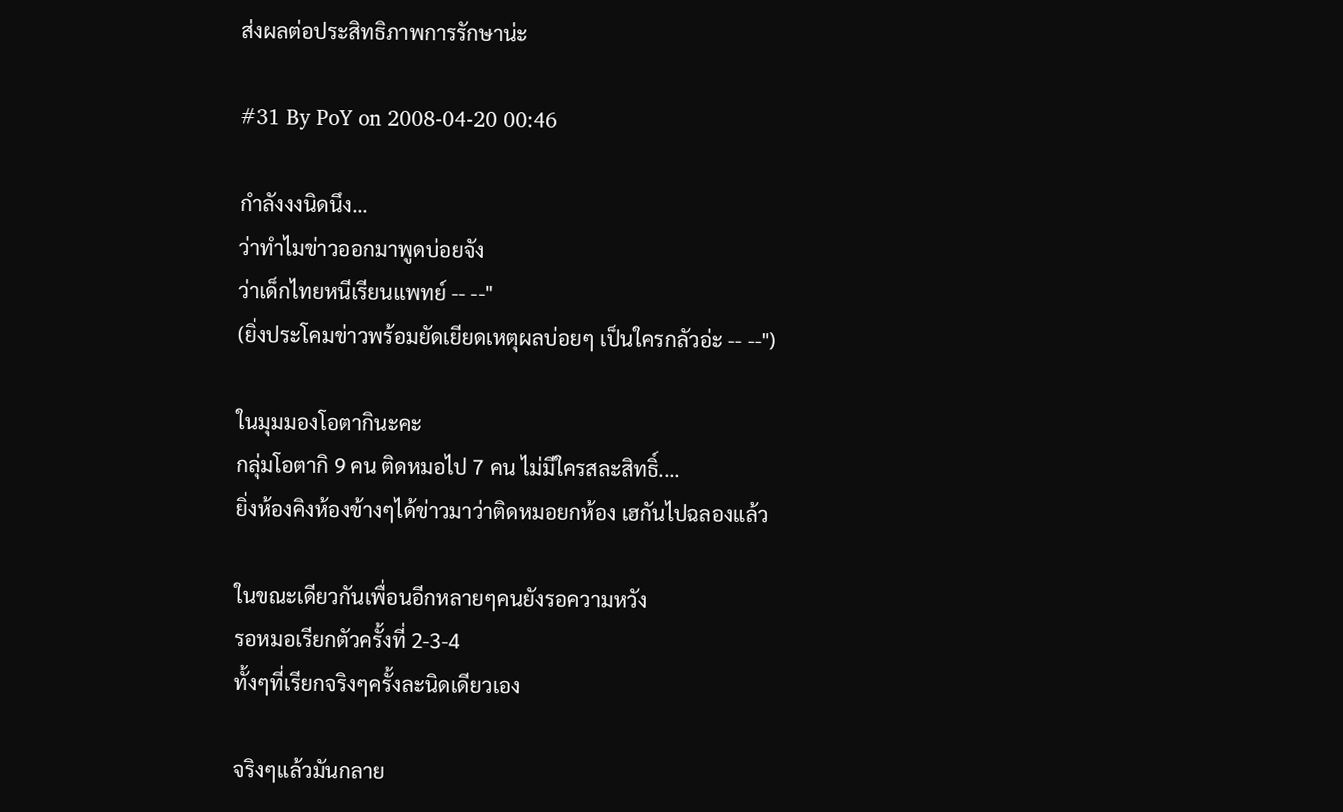ส่งผลต่อประสิทธิภาพการรักษาน่ะ

#31 By PoY on 2008-04-20 00:46

กำลังงงนิดนึง...
ว่าทำไมข่าวออกมาพูดบ่อยจัง
ว่าเด็กไทยหนีเรียนแพทย์ -- --"
(ยิ่งประโคมข่าวพร้อมยัดเยียดเหตุผลบ่อยๆ เป็นใครกลัวอ่ะ -- --")

ในมุมมองโอตากินะคะ
กลุ่มโอตากิ 9 คน ติดหมอไป 7 คน ไม่มีใครสละสิทธิ์....
ยิ่งห้องคิงห้องข้างๆได้ข่าวมาว่าติดหมอยกห้อง เฮกันไปฉลองแล้ว

ในขณะเดียวกันเพื่อนอีกหลายๆคนยังรอความหวัง
รอหมอเรียกตัวครั้งที่ 2-3-4
ทั้งๆที่เรียกจริงๆครั้งละนิดเดียวเอง

จริงๆแล้วมันกลาย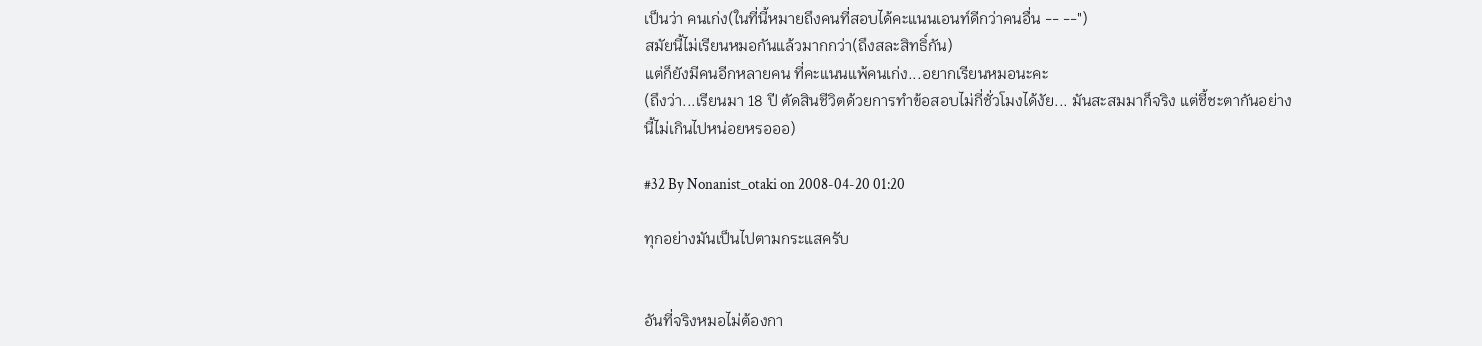เป็นว่า คนเก่ง(ในที่นี้หมายถึงคนที่สอบได้คะแนนเอนท์ดีกว่าคนอื่น -- --")
สมัยนี้ไม่เรียนหมอกันแล้วมากกว่า(ถึงสละสิทธิ์กัน)
แต่ก็ยังมีคนอีกหลายคน ที่คะแนนแพ้คนเก่ง...อยากเรียนหมอนะคะ
(ถึงว่า...เรียนมา 18 ปี ตัดสินชีวิตด้วยการทำข้อสอบไม่กี่ชั่วโมงได้งัย... มันสะสมมาก็จริง แต่ชี้ชะตากันอย่างนี้ไม่เกินไปหน่อยหรอออ)

#32 By Nonanist_otaki on 2008-04-20 01:20

ทุกอย่างมันเป็นไปตามกระแสครับ


อันที่จริงหมอไม่ต้องกา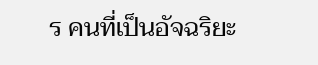ร คนที่เป็นอัจฉริยะ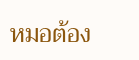หมอต้อง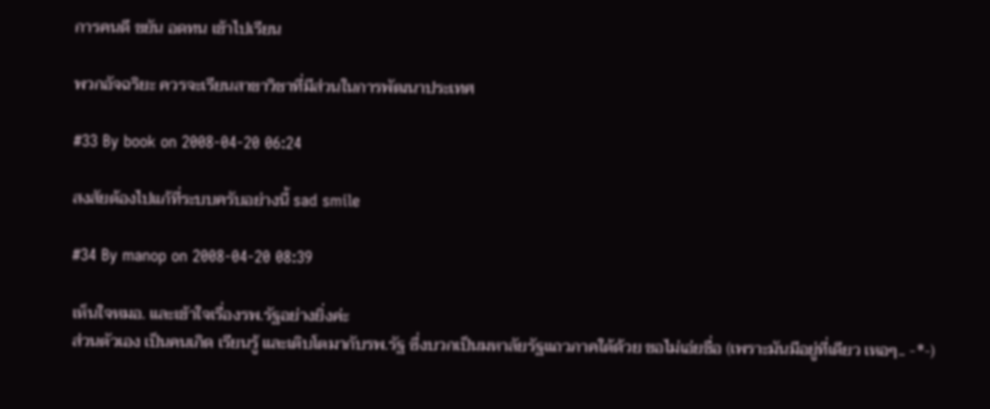การคนดี ขยัน อดทน เข้าไปเรียน

พวกอัจฉริยะ ควรจะเรียนสาขาวิชาที่มีส่วนในการพัฒนาประเทศ

#33 By book on 2008-04-20 06:24

สงสัยต้องไปแก้ที่ระบบครับอย่างนี้ sad smile

#34 By manop on 2008-04-20 08:39

เห็นใจหมอ. และเข้าใจเรื่องรพ.รัฐอย่างยิ่งค่ะ
ส่วนตัวเอง เป็นคนเกิด เรียนรู้ และเติบโตมากับรพ.รัฐ ซึ่งบวกเป็นมหาลัยรัฐแถวภาคใต้ด้วย ขอไม่เอ่ยชื่อ (เพราะมันมีอยู่ที่เดียว เหอๆ.. -*-)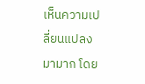เห็นความเปลี่ยนแปลงมามาก โดย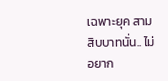เฉพาะยุค สามสิบบาทนั่น.. ไม่อยาก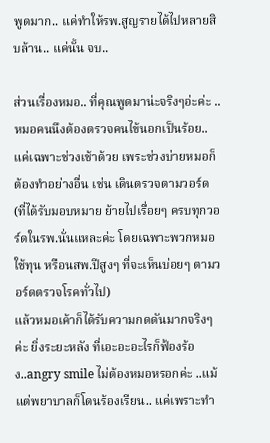พูดมาก.. แค่ทำให้รพ.สูญรายได้ไปหลายสิบล้าน.. แค่นั้น จบ..

ส่วนเรื่องหมอ.. ที่คุณพูดมาน่ะจริงๆอ่ะค่ะ ..หมอคนนึงต้องตรวจคนไข้นอกเป็นร้อย.. แค่เฉพาะช่วงเช้าด้วย เพระช่วงบ่ายหมอก็ต้องทำอย่างอื่น เช่น เดินตรวจตามวอร์ด (ที่ได้รับมอบหมาย ย้ายไปเรื่อยๆ ครบทุกวอร์ดในรพ.นั่นแหละค่ะ โดยเฉพาะพวกหมอใช้ทุน หรือนสพ.ปีสูงๆ ที่จะเห็นบ่อยๆ ตามวอร์ดตรวจโรคทั่วไป)
แล้วหมอเค้าก็ได้รับความกดดันมากจริงๆค่ะ ยิ่งระยะหลัง ที่เอะอะอะไรก็ฟ้องร้อง..angry smile ไม่ต้องหมอหรอกค่ะ ..แม้แต่พยาบาลก็โดนร้องเรียน.. แค่เพราะทำ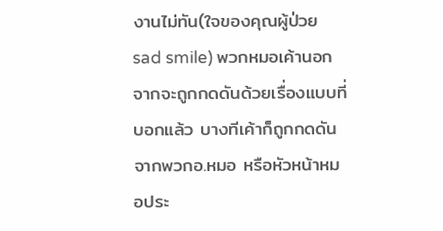งานไม่ทัน(ใจของคุณผู้ป่วย sad smile) พวกหมอเค้านอกจากจะถูกกดดันด้วยเรื่องแบบที่บอกแล้ว บางทีเค้าก็ถูกกดดันจากพวกอ.หมอ หรือหัวหน้าหมอประ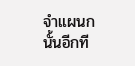จำแผนกนั้นอีกที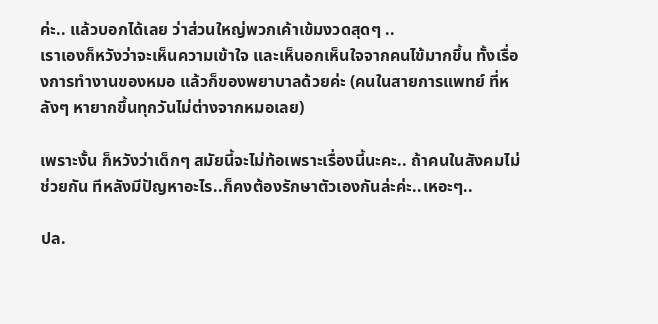ค่ะ.. แล้วบอกได้เลย ว่าส่วนใหญ่พวกเค้าเข้มงวดสุดๆ ..
เราเองก็หวังว่าจะเห็นความเข้าใจ และเห็นอกเห็นใจจากคนไข้มากขึ้น ทั้งเรื่องการทำงานของหมอ แล้วก็ของพยาบาลด้วยค่ะ (คนในสายการแพทย์ ที่หลังๆ หายากขึ้นทุกวันไม่ต่างจากหมอเลย)

เพราะงั้น ก็หวังว่าเด็กๆ สมัยนี้จะไม่ท้อเพราะเรื่องนี้นะคะ.. ถ้าคนในสังคมไม่ช่วยกัน ทีหลังมีปัญหาอะไร..ก็คงต้องรักษาตัวเองกันล่ะค่ะ..เหอะๆ..

ปล.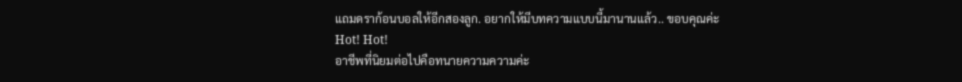แถมดราก้อนบอลให้อีกสองลูก. อยากให้มีบทความแบบนี้มานานแล้ว.. ขอบคุณค่ะ
Hot! Hot!
อาชีพที่นิยมต่อไปคือทนายความความค่ะ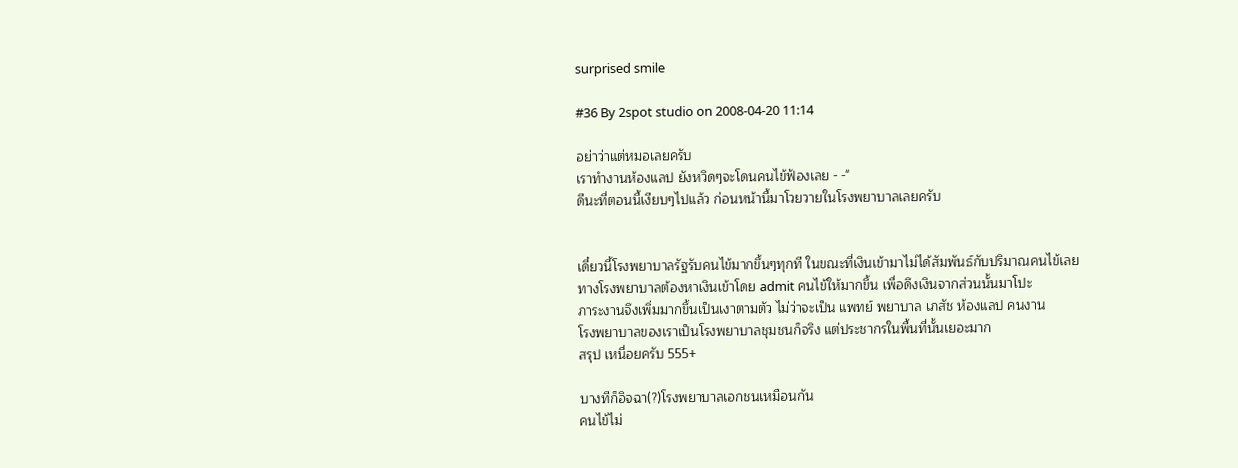surprised smile

#36 By 2spot studio on 2008-04-20 11:14

อย่าว่าแต่หมอเลยครับ
เราทำงานห้องแลป ยังหวิดๆจะโดนคนไข้ฟ้องเลย - -"
ดีนะที่ตอนนี้เงียบๆไปแล้ว ก่อนหน้านี้มาโวยวายในโรงพยาบาลเลยครับ


เดี๋ยวนี้โรงพยาบาลรัฐรับคนไข้มากขึ้นๆทุกที ในขณะที่เงินเข้ามาไม่ได้สัมพันธ์กับปริมาณคนไข้เลย
ทางโรงพยาบาลต้องหาเงินเข้าโดย admit คนไข้ให้มากขึ้น เพื่อดึงเงินจากส่วนนั้นมาโปะ
ภาระงานจึงเพิ่มมากขึ้นเป็นเงาตามตัว ไม่ว่าจะเป็น แพทย์ พยาบาล เภสัช ห้องแลป คนงาน
โรงพยาบาลของเราเป็นโรงพยาบาลชุมชนก็จริง แต่ประชากรในพื้นที่นั้นเยอะมาก
สรุป เหนื่อยครับ 555+

บางทีก็อิจฉา(?)โรงพยาบาลเอกชนเหมือนกัน
คนไข้ไม่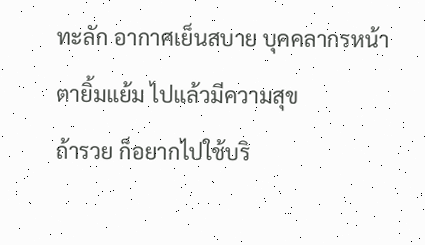ทะลัก อากาศเย็นสบาย บุคคลากรหน้าตายิ้มแย้ม ไปแล้วมีความสุข
ถ้ารวย ก็อยากไปใช้บริ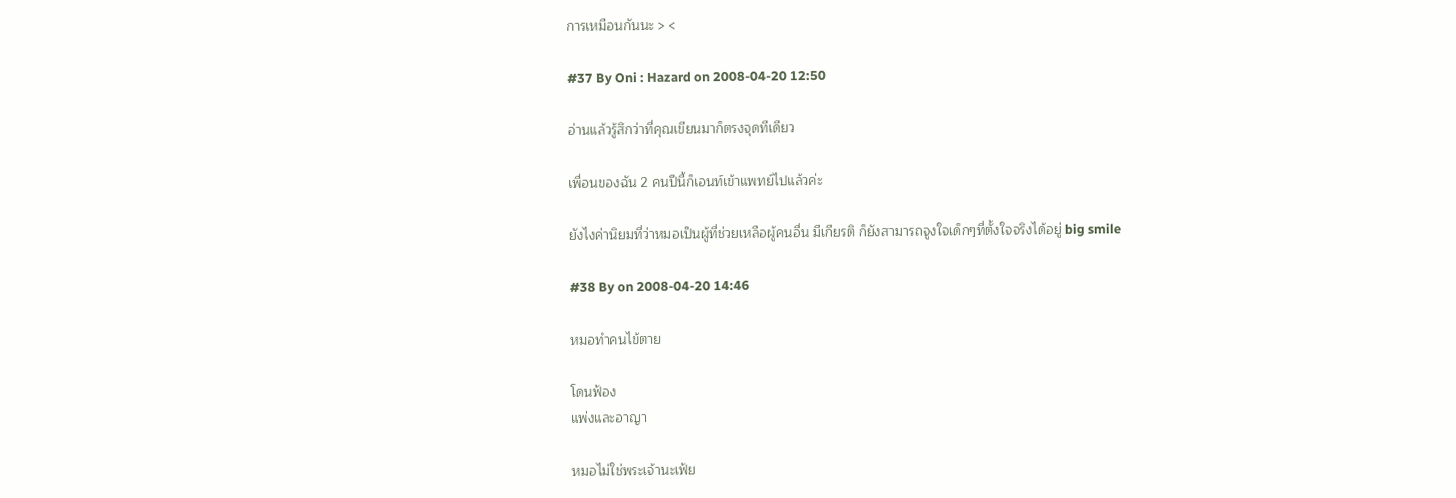การเหมือนกันนะ > <

#37 By Oni : Hazard on 2008-04-20 12:50

อ่านแล้วรู้สึกว่าที่คุณเขียนมาก็ตรงจุดทีเดียว

เพื่อนของฉัน 2 คนปีนี้ก็เอนท์เข้าแพทย์ไปแล้วค่ะ

ยังไงค่านิยมที่ว่าหมอเป็นผู้ที่ช่วยเหลือผู้คนอื่น มีเกียรติ ก็ยังสามารถจูงใจเด็กๆที่ตั้งใจจริงได้อยู่ big smile

#38 By on 2008-04-20 14:46

หมอทำคนไข้ตาย

โดนฟ้อง
แพ่งและอาญา

หมอไม่ใช่พระเจ้านะเฟ้ย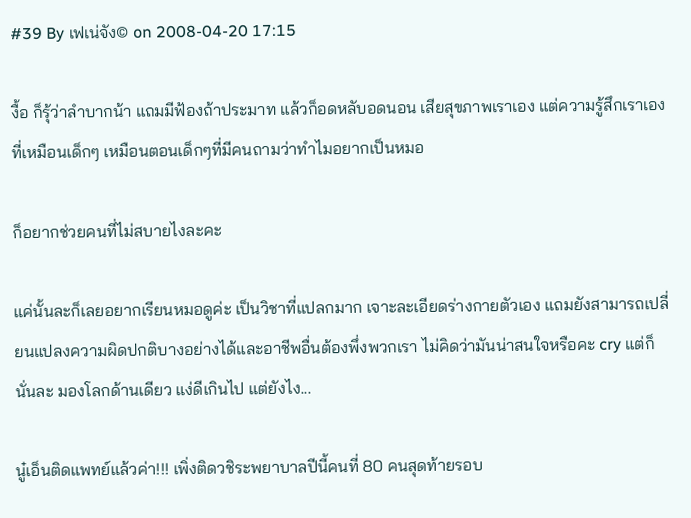#39 By เฟเน่จัง© on 2008-04-20 17:15

งื้อ ก็รุ้ว่าลำบากน้า แถมมีฟ้องถ้าประมาท แล้วก็อดหลับอดนอน เสียสุขภาพเราเอง แต่ความรู้สึกเราเองที่เหมือนเด็กๆ เหมือนตอนเด็กๆที่มีคนถามว่าทำไมอยากเป็นหมอ

ก็อยากช่วยคนที่ไม่สบายไงละคะ

แค่นั้นละก็เลยอยากเรียนหมอดูค่ะ เป็นวิชาที่แปลกมาก เจาะละเอียดร่างกายตัวเอง แถมยังสามารถเปลี่ยนแปลงความผิดปกติบางอย่างได้และอาชีพอื่นต้องพึ่งพวกเรา ไม่คิดว่ามันน่าสนใจหรือคะ cry แต่ก็นั่นละ มองโลกด้านเดียว แง่ดีเกินไป แต่ยังไง...

นู๋เอ็นติดแพทย์แล้วค่า!!! เพิ่งติดวชิระพยาบาลปีนี้คนที่ 80 คนสุดท้ายรอบ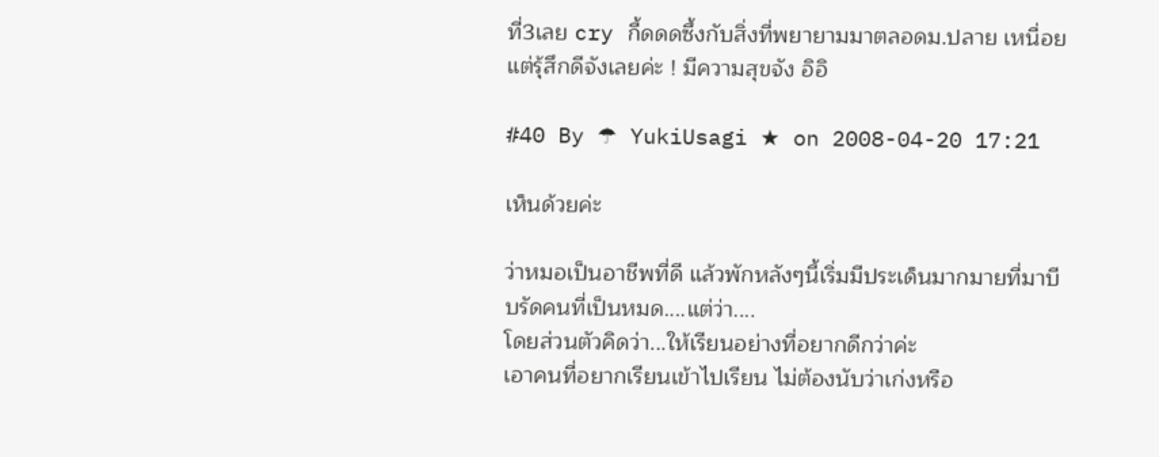ที่3เลย cry กี้ดดดซึ้งกับสิ่งที่พยายามมาตลอดม.ปลาย เหนื่อยแต่รุ้สึกดีจังเลยค่ะ ! มีความสุขจัง อิอิ

#40 By ☂ YukiUsagi ★ on 2008-04-20 17:21

เห็นด้วยค่ะ

ว่าหมอเป็นอาชีพที่ดี แล้วพักหลังๆนี้เริ่มมีประเด็นมากมายที่มาบีบรัดคนที่เป็นหมด....แต่ว่า....
โดยส่วนตัวคิดว่า...ให้เรียนอย่างที่อยากดีกว่าค่ะ
เอาคนที่อยากเรียนเข้าไปเรียน ไม่ต้องนับว่าเก่งหรือ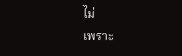ไม่
เพราะ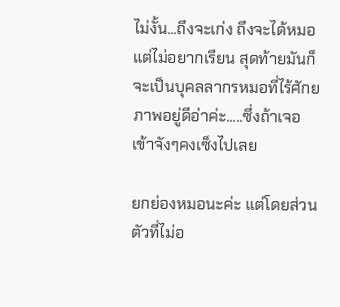ไม่งั้น...ถึงจะเก่ง ถึงจะได้หมอ แต่ไม่อยากเรียน สุดท้ายมันก็จะเป็นบุคลลากรหมอที่ไร้ศักยภาพอยู่ดีอ่าค่ะ.....ซึ่งถ้าเจอเข้าจังๆคงเซ็งไปเลย

ยกย่องหมอนะค่ะ แต่โดยส่วนตัวที่ไม่อ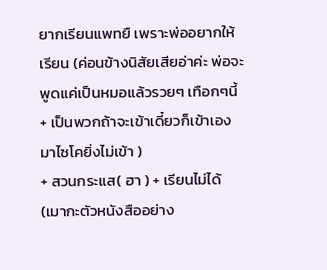ยากเรียนแพทยื เพราะพ่ออยากให้เรียน (ค่อนข้างนิสัยเสียอ่าค่ะ พ่อจะพูดแค่เป็นหมอแล้วรวยๆ เทือกๆนี้ + เป็นพวกถ้าจะเข้าเดี๋ยวก็เข้าเอง มาไซโคยิ่งไม่เข้า )
+ สวนกระแส( ฮา ) + เรียนไม่ได้ (เมากะตัวหนังสืออย่าง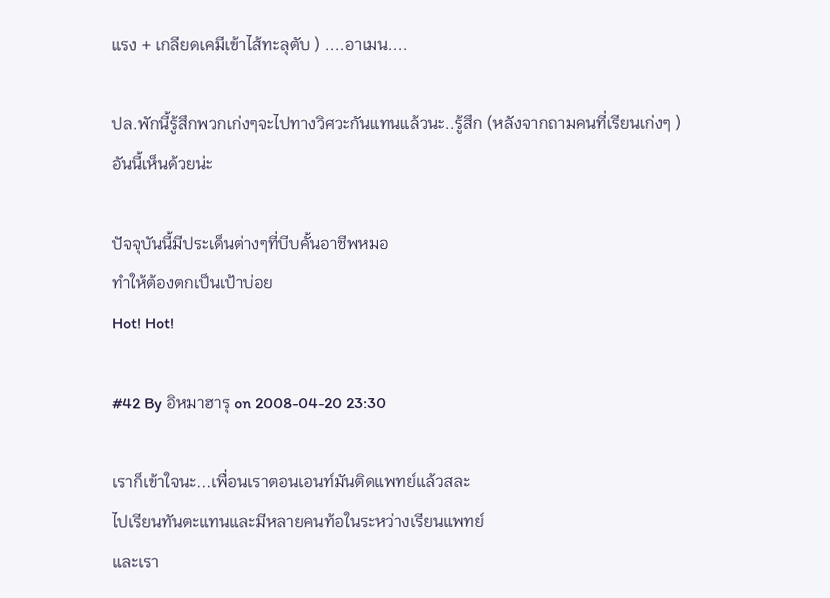แรง + เกลียดเคมีเข้าไส้ทะลุตับ ) ....อาเมน....

ปล.พักนี้รู้สึกพวกเก่งๆจะไปทางวิศวะกันแทนแล้วนะ..รู้สึก (หลังจากถามคนที่เรียนเก่งๆ )
อันนี้เห็นด้วยน่ะ

ปัจจุบันนี้มีประเด็นต่างๆที่บีบคั้นอาชีพหมอ
ทำให้ต้องตกเป็นเป้าบ่อย
Hot! Hot!

#42 By อิหมาฮารุ on 2008-04-20 23:30

เราก็เข้าใจนะ...เพื่อนเราตอนเอนท์มันติดแพทย์แล้วสละ
ไปเรียนทันตะแทนและมีหลายคนท้อในระหว่างเรียนแพทย์
และเรา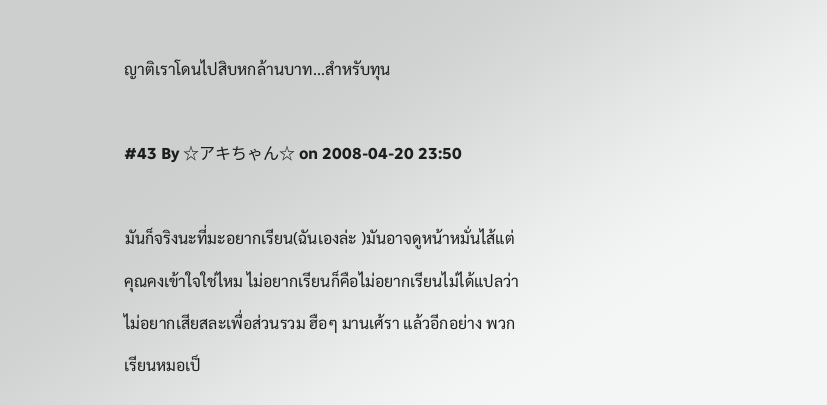ญาติเราโดนไปสิบหกล้านบาท...สำหรับทุน

#43 By ☆アキちゃん☆ on 2008-04-20 23:50

มันก็จริงนะที่มะอยากเรียน(ฉันเองล่ะ )มันอาจดูหน้าหมั่นไส้แต่ คุณคงเข้าใจใช่ไหม ไม่อยากเรียนก็คือไม่อยากเรียนไม่ได้แปลว่าไม่อยากเสียสละเพื่อส่วนรวม ฮือๆ มานเศ้รา แล้วอีกอย่าง พวกเรียนหมอเป็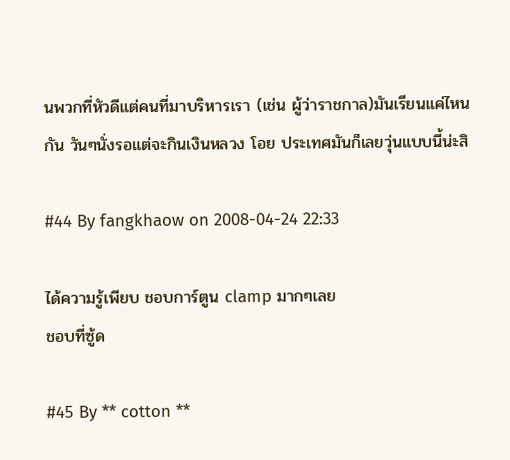นพวกที่หัวดีแต่คนที่มาบริหารเรา (เช่น ผู้ว่าราชกาล)มันเรียนแค่ไหนกัน วันๆนั่งรอแต่จะกินเงินหลวง โอย ประเทศมันก็เลยวุ่นแบบนี้น่ะสิ

#44 By fangkhaow on 2008-04-24 22:33

ได้ความรู้เพียบ ชอบการ์ตูน clamp มากๆเลย
ชอบที่ซู้ด

#45 By ** cotton **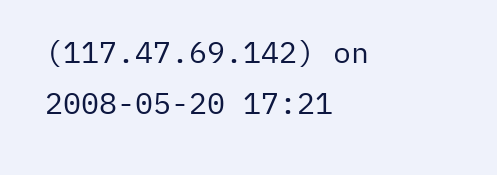(117.47.69.142) on 2008-05-20 17:21